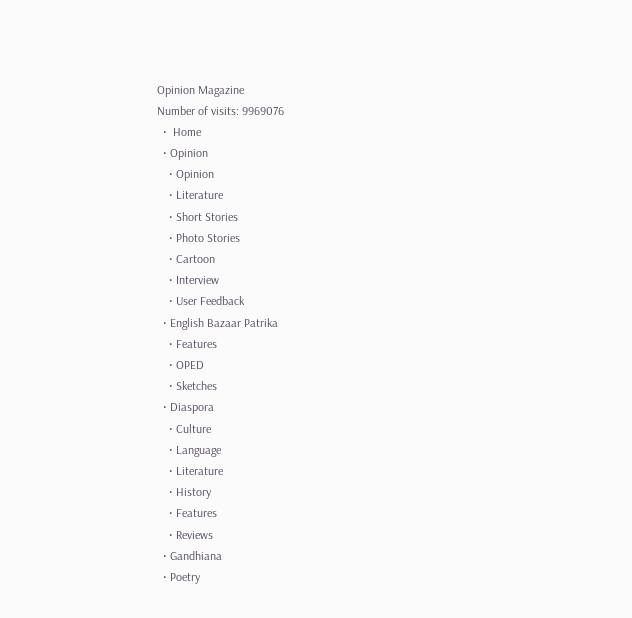Opinion Magazine
Number of visits: 9969076
  •  Home
  • Opinion
    • Opinion
    • Literature
    • Short Stories
    • Photo Stories
    • Cartoon
    • Interview
    • User Feedback
  • English Bazaar Patrika
    • Features
    • OPED
    • Sketches
  • Diaspora
    • Culture
    • Language
    • Literature
    • History
    • Features
    • Reviews
  • Gandhiana
  • Poetry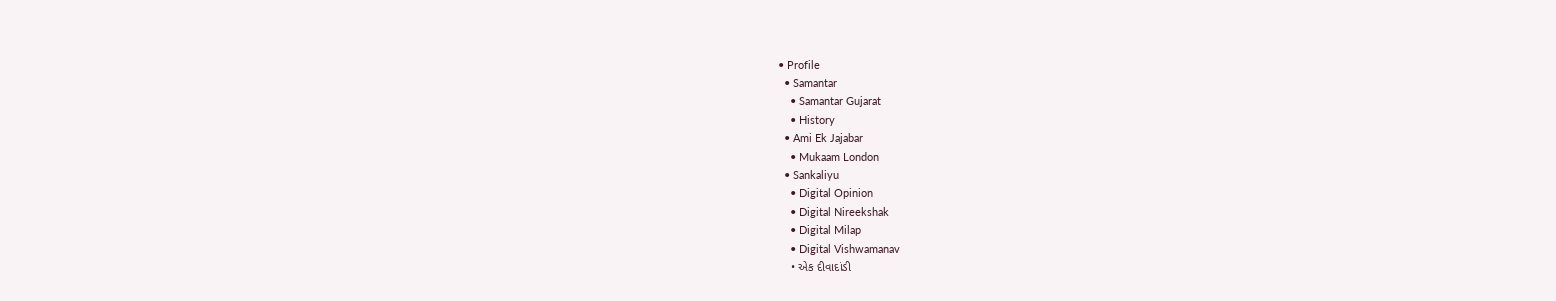• Profile
  • Samantar
    • Samantar Gujarat
    • History
  • Ami Ek Jajabar
    • Mukaam London
  • Sankaliyu
    • Digital Opinion
    • Digital Nireekshak
    • Digital Milap
    • Digital Vishwamanav
    • એક દીવાદાંડી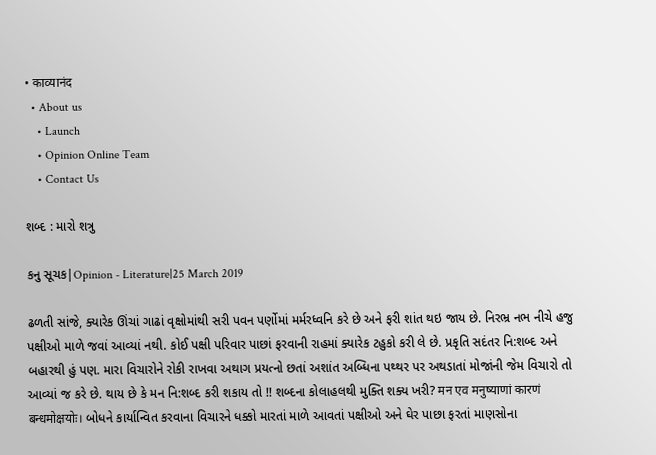• काव्यानंद
  • About us
    • Launch
    • Opinion Online Team
    • Contact Us

શબ્દ : મારો શત્રુ

કનુ સૂચક|Opinion - Literature|25 March 2019

ઢળતી સાંજે, ક્યારેક ઊંચાં ગાઢાં વૃક્ષોમાંથી સરી પવન પર્ણોમાં મર્મરધ્વનિ કરે છે અને ફરી શાંત થઇ જાય છે. નિરભ્ર નભ નીચે હજુ પક્ષીઓ માળે જવાં આવ્યાં નથી. કોઈ પક્ષી પરિવાર પાછાં ફરવાની રાહમાં ક્યારેક ટહુકો કરી લે છે. પ્રકૃતિ સદંતર નિ:શબ્દ અને બહારથી હું પણ. મારા વિચારોને રોકી રાખવા અથાગ પ્રયત્નો છતાં અશાંત અબ્ધિના પથ્થર પર અથડાતાં મોજાંની જેમ વિચારો તો આવ્યાં જ કરે છે. થાય છે કે મન નિ:શબ્દ કરી શકાય તો !! શબ્દના કોલાહલથી મુક્તિ શક્ય ખરી? मन एव मनुष्याणां कारणं बन्धमोक्षयोः। બોધને કાર્યાન્વિત કરવાના વિચારને ધક્કો મારતાં માળે આવતાં પક્ષીઓ અને ઘેર પાછા ફરતાં માણસોના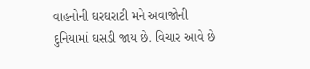વાહનોની ઘરઘરાટી મને અવાજોની દુનિયામાં ઘસડી જાય છે. વિચાર આવે છે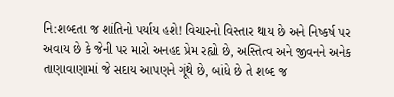નિ:શબ્દતા જ શાંતિનો પર્યાય હશે! વિચારનો વિસ્તાર થાય છે અને નિષ્કર્ષ પર અવાય છે કે જેની પર મારો અનહદ પ્રેમ રહ્યો છે, અસ્તિત્વ અને જીવનને અનેક તાણાવાણામાં જે સદાય આપણને ગૂંથે છે, બાંધે છે તે શબ્દ જ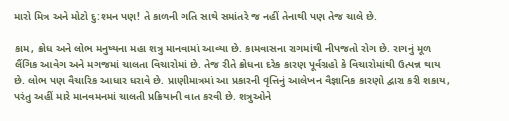મારો મિત્ર અને મોટો દુ:શ્મન પણ! તે કાળની ગતિ સાથે સમાંતરે જ નહીં તેનાથી પણ તેજ ચાલે છે.

કામ, ક્રોધ અને લોભ મનુષ્યના મહા શત્રુ માનવામાં આવ્યા છે. કામવાસના રાગમાંથી નીપજતો રોગ છે. રાગનું મૂળ લૈંગિક આવેગ અને મગજમાં ચાલતા વિચારોમાં છે. તેજ રીતે ક્રોધના દરેક કારણ પૂર્વગ્રહો કે વિચારોમાંથી ઉત્પન્ન થાય છે. લોભ પણ વૈચારિક આધાર ધરાવે છે. પ્રાણીમાત્રમાં આ પ્રકારની વૃત્તિનું આલેખન વૈજ્ઞાનિક કારણો દ્વારા કરી શકાય, પરંતુ અહીં મારે માનવમનમાં ચાલતી પ્રક્રિયાની વાત કરવી છે. શત્રુઓને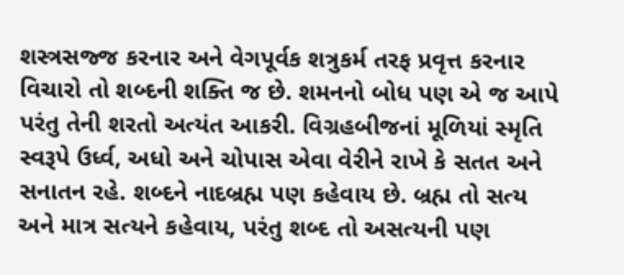શસ્ત્રસજ્જ કરનાર અને વેગપૂર્વક શત્રુકર્મ તરફ પ્રવૃત્ત કરનાર વિચારો તો શબ્દની શક્તિ જ છે. શમનનો બોધ પણ એ જ આપે પરંતુ તેની શરતો અત્યંત આકરી. વિગ્રહબીજનાં મૂળિયાં સ્મૃતિ સ્વરૂપે ઉર્ધ્વ, અધો અને ચોપાસ એવા વેરીને રાખે કે સતત અને સનાતન રહે. શબ્દને નાદબ્રહ્મ પણ કહેવાય છે. બ્રહ્મ તો સત્ય અને માત્ર સત્યને કહેવાય, પરંતુ શબ્દ તો અસત્યની પણ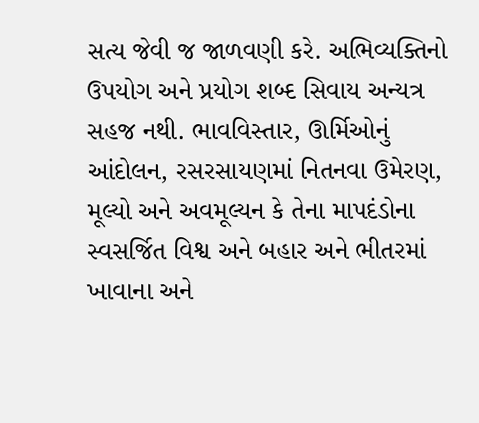સત્ય જેવી જ જાળવણી કરે. અભિવ્યક્તિનો ઉપયોગ અને પ્રયોગ શબ્દ સિવાય અન્યત્ર સહજ નથી. ભાવવિસ્તાર, ઊર્મિઓનું આંદોલન, રસરસાયણમાં નિતનવા ઉમેરણ, મૂલ્યો અને અવમૂલ્યન કે તેના માપદંડોના સ્વસર્જિત વિશ્વ અને બહાર અને ભીતરમાં ખાવાના અને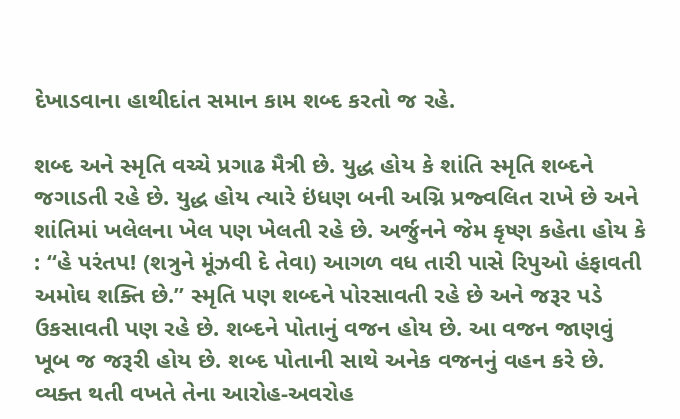દેખાડવાના હાથીદાંત સમાન કામ શબ્દ કરતો જ રહે.

શબ્દ અને સ્મૃતિ વચ્ચે પ્રગાઢ મૈત્રી છે. યુદ્ધ હોય કે શાંતિ સ્મૃતિ શબ્દને જગાડતી રહે છે. યુદ્ધ હોય ત્યારે ઇંધણ બની અગ્નિ પ્રજ્વલિત રાખે છે અને શાંતિમાં ખલેલના ખેલ પણ ખેલતી રહે છે. અર્જુનને જેમ કૃષ્ણ કહેતા હોય કે : “હે પરંતપ! (શત્રુને મૂંઝવી દે તેવા) આગળ વધ તારી પાસે રિપુઓ હંફાવતી અમોઘ શક્તિ છે.” સ્મૃતિ પણ શબ્દને પોરસાવતી રહે છે અને જરૂર પડે ઉકસાવતી પણ રહે છે. શબ્દને પોતાનું વજન હોય છે. આ વજન જાણવું ખૂબ જ જરૂરી હોય છે. શબ્દ પોતાની સાથે અનેક વજનનું વહન કરે છે. વ્યક્ત થતી વખતે તેના આરોહ-અવરોહ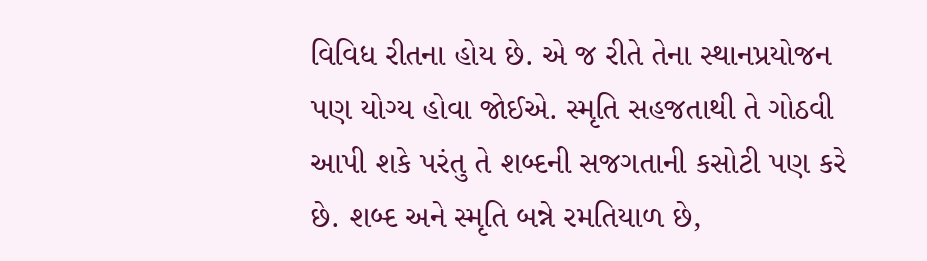વિવિધ રીતના હોય છે. એ જ રીતે તેના સ્થાનપ્રયોજન પણ યોગ્ય હોવા જોઈએ. સ્મૃતિ સહજતાથી તે ગોઠવી આપી શકે પરંતુ તે શબ્દની સજગતાની કસોટી પણ કરે છે. શબ્દ અને સ્મૃતિ બન્ને રમતિયાળ છે,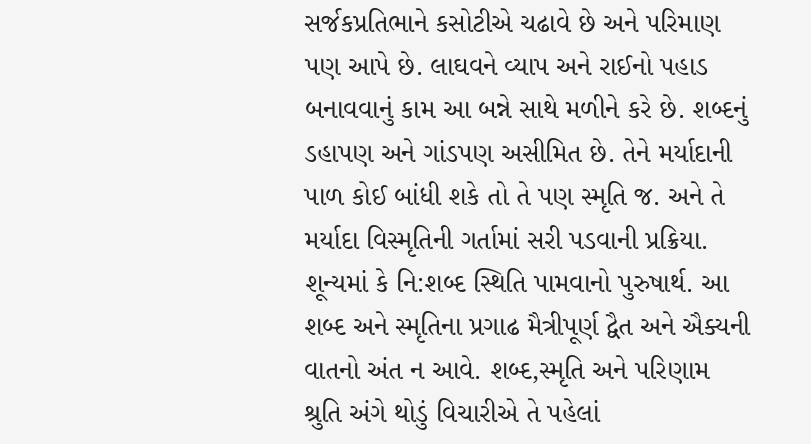સર્જકપ્રતિભાને કસોટીએ ચઢાવે છે અને પરિમાણ પણ આપે છે. લાઘવને વ્યાપ અને રાઈનો પહાડ બનાવવાનું કામ આ બન્ને સાથે મળીને કરે છે. શબ્દનું ડહાપણ અને ગાંડપણ અસીમિત છે. તેને મર્યાદાની પાળ કોઈ બાંધી શકે તો તે પણ સ્મૃતિ જ. અને તે મર્યાદા વિસ્મૃતિની ગર્તામાં સરી પડવાની પ્રક્રિયા. શૂન્યમાં કે નિ:શબ્દ સ્થિતિ પામવાનો પુરુષાર્થ. આ શબ્દ અને સ્મૃતિના પ્રગાઢ મૈત્રીપૂર્ણ દ્વૈત અને ઐક્યની વાતનો અંત ન આવે. શબ્દ,સ્મૃતિ અને પરિણામ શ્રુતિ અંગે થોડું વિચારીએ તે પહેલાં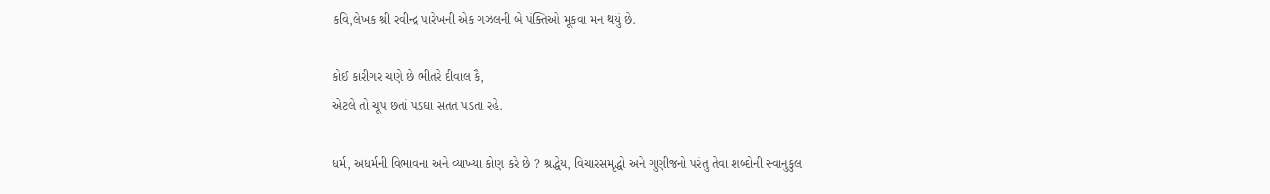કવિ,લેખક શ્રી રવીન્દ્ર પારેખની એક ગઝલની બે પંક્તિઓ મૂકવા મન થયું છે.

કોઈ કારીગર ચણે છે ભીતરે દીવાલ કૈ,
એટલે તો ચૂપ છતાં પડઘા સતત પડતા રહે.

ધર્મ, અધર્મની વિભાવના અને વ્યાખ્યા કોણ કરે છે ? શ્રદ્ધેય, વિચારસમૃદ્ધો અને ગુણીજનો પરંતુ તેવા શબ્દોની સ્વાનુકુલ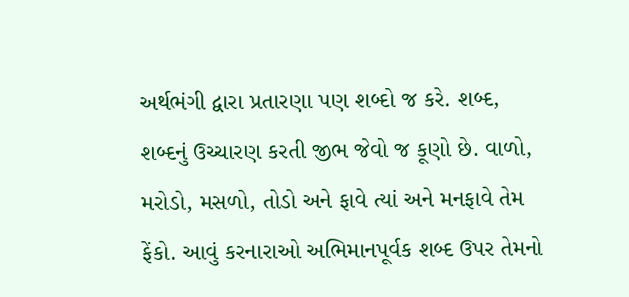અર્થભંગી દ્વારા પ્રતારણા પણ શબ્દો જ કરે. શબ્દ, શબ્દનું ઉચ્ચારણ કરતી જીભ જેવો જ કૂણો છે. વાળો, મરોડો, મસળો, તોડો અને ફાવે ત્યાં અને મનફાવે તેમ ફેંકો. આવું કરનારાઓ અભિમાનપૂર્વક શબ્દ ઉપર તેમનો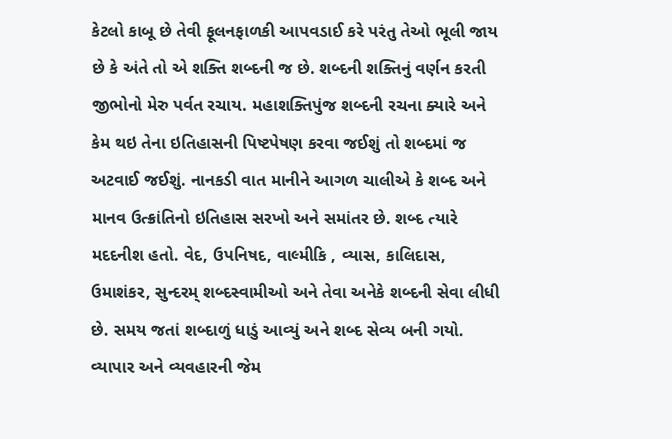કેટલો કાબૂ છે તેવી ફૂલનફાળકી આપવડાઈ કરે પરંતુ તેઓ ભૂલી જાય છે કે અંતે તો એ શક્તિ શબ્દની જ છે. શબ્દની શક્તિનું વર્ણન કરતી જીભોનો મેરુ પર્વત રચાય. મહાશક્તિપુંજ શબ્દની રચના ક્યારે અને કેમ થઇ તેના ઇતિહાસની પિષ્ટપેષણ કરવા જઈશું તો શબ્દમાં જ અટવાઈ જઈશું. નાનકડી વાત માનીને આગળ ચાલીએ કે શબ્દ અને માનવ ઉત્ક્રાંતિનો ઇતિહાસ સરખો અને સમાંતર છે. શબ્દ ત્યારે મદદનીશ હતો. વેદ, ઉપનિષદ, વાલ્મીકિ , વ્યાસ, કાલિદાસ, ઉમાશંકર, સુન્દરમ્‌ શબ્દસ્વામીઓ અને તેવા અનેકે શબ્દની સેવા લીધી છે. સમય જતાં શબ્દાળું ધાડું આવ્યું અને શબ્દ સેવ્ય બની ગયો. વ્યાપાર અને વ્યવહારની જેમ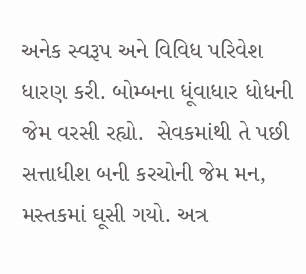અનેક સ્વરૂપ અને વિવિધ પરિવેશ ધારણ કરી. બોમ્બના ધૂંવાધાર ધોધની જેમ વરસી રહ્યો.  સેવકમાંથી તે પછી સત્તાધીશ બની કરચોની જેમ મન, મસ્તકમાં ઘૂસી ગયો. અત્ર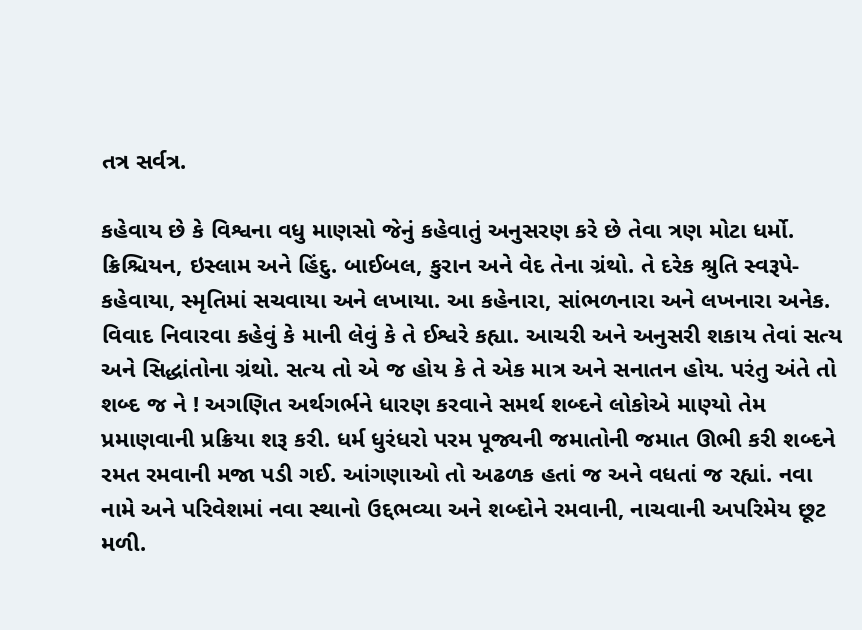તત્ર સર્વત્ર.

કહેવાય છે કે વિશ્વના વધુ માણસો જેનું કહેવાતું અનુસરણ કરે છે તેવા ત્રણ મોટા ધર્મો. ક્રિશ્ચિયન, ઇસ્લામ અને હિંદુ. બાઈબલ, કુરાન અને વેદ તેના ગ્રંથો. તે દરેક શ્રુતિ સ્વરૂપે-કહેવાયા, સ્મૃતિમાં સચવાયા અને લખાયા. આ કહેનારા, સાંભળનારા અને લખનારા અનેક. વિવાદ નિવારવા કહેવું કે માની લેવું કે તે ઈશ્વરે કહ્યા. આચરી અને અનુસરી શકાય તેવાં સત્ય અને સિદ્ધાંતોના ગ્રંથો. સત્ય તો એ જ હોય કે તે એક માત્ર અને સનાતન હોય. પરંતુ અંતે તો શબ્દ જ ને ! અગણિત અર્થગર્ભને ધારણ કરવાને સમર્થ શબ્દને લોકોએ માણ્યો તેમ પ્રમાણવાની પ્રક્રિયા શરૂ કરી. ધર્મ ધુરંધરો પરમ પૂજ્યની જમાતોની જમાત ઊભી કરી શબ્દને રમત રમવાની મજા પડી ગઈ. આંગણાઓ તો અઢળક હતાં જ અને વધતાં જ રહ્યાં. નવા નામે અને પરિવેશમાં નવા સ્થાનો ઉદ્દભવ્યા અને શબ્દોને રમવાની, નાચવાની અપરિમેય છૂટ મળી.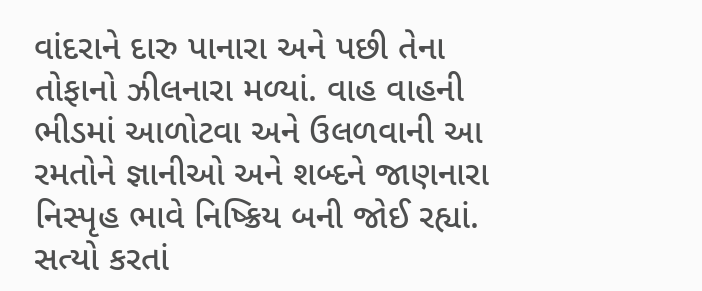વાંદરાને દારુ પાનારા અને પછી તેના તોફાનો ઝીલનારા મળ્યાં. વાહ વાહની ભીડમાં આળોટવા અને ઉલળવાની આ રમતોને જ્ઞાનીઓ અને શબ્દને જાણનારા નિસ્પૃહ ભાવે નિષ્ક્રિય બની જોઈ રહ્યાં. સત્યો કરતાં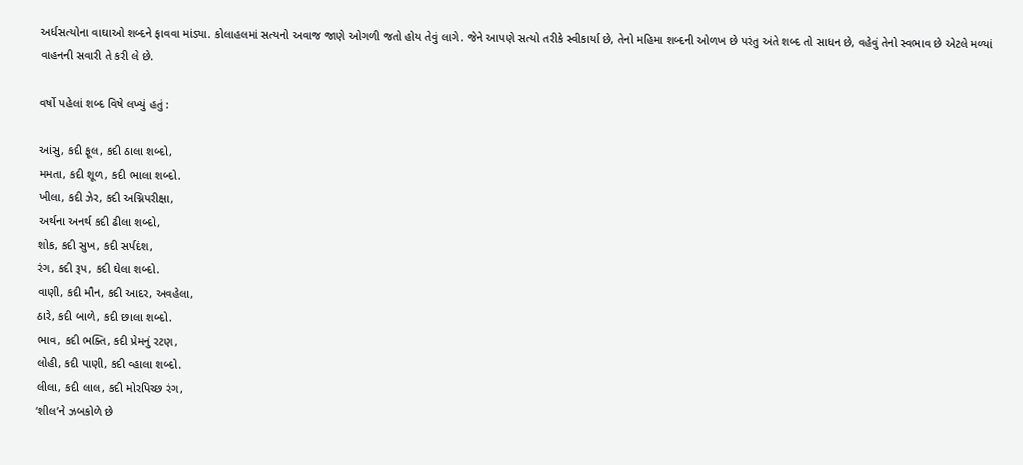અર્ધસત્યોના વાઘાઓ શબ્દને ફાવવા માંડ્યા. કોલાહલમાં સત્યનો અવાજ જાણે ઓગળી જતો હોય તેવું લાગે. જેને આપણે સત્યો તરીકે સ્વીકાર્યા છે, તેનો મહિમા શબ્દની ઓળખ છે પરંતુ અંતે શબ્દ તો સાધન છે, વહેવું તેનો સ્વભાવ છે એટલે મળ્યાં વાહનની સવારી તે કરી લે છે.

વર્ષો પહેલાં શબ્દ વિષે લખ્યું હતું :

આંસુ, કદી ફૂલ, કદી ઠાલા શબ્દો,
મમતા, કદી શૂળ, કદી ભાલા શબ્દો.
ખીલા, કદી ઝેર, કદી અગ્નિપરીક્ષા,
અર્થના અનર્થ કદી ઢીલા શબ્દો,
શોક, કદી સુખ, કદી સર્પદંશ,
રંગ, કદી રૂપ, કદી ઘેલા શબ્દો.
વાણી, કદી મૌન, કદી આદર, અવહેલા,
ઠારે, કદી બાળે, કદી છાલા શબ્દો.
ભાવ, કદી ભક્તિ, કદી પ્રેમનું રટણ,
લોહી, કદી પાણી, કદી વ્હાલા શબ્દો.
લીલા, કદી લાલ, કદી મોરપિચ્છ રંગ,
‘શીલ’ને ઝબકોળે છે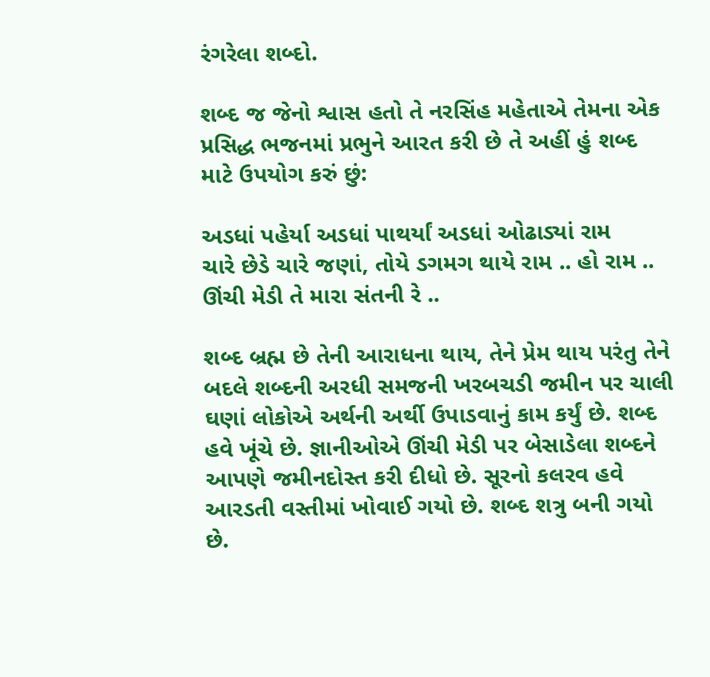રંગરેલા શબ્દો.

શબ્દ જ જેનો શ્વાસ હતો તે નરસિંહ મહેતાએ તેમના એક પ્રસિદ્ધ ભજનમાં પ્રભુને આરત કરી છે તે અહીં હું શબ્દ માટે ઉપયોગ કરું છું:

અડધાં પહેર્યા અડધાં પાથર્યાં અડધાં ઓઢાડ્યાં રામ
ચારે છેડે ચારે જણાં, તોયે ડગમગ થાયે રામ .. હો રામ ..
ઊંચી મેડી તે મારા સંતની રે ..

શબ્દ બ્રહ્મ છે તેની આરાધના થાય, તેને પ્રેમ થાય પરંતુ તેને બદલે શબ્દની અરધી સમજની ખરબચડી જમીન પર ચાલી ઘણાં લોકોએ અર્થની અર્થી ઉપાડવાનું કામ કર્યું છે. શબ્દ હવે ખૂંચે છે. જ્ઞાનીઓએ ઊંચી મેડી પર બેસાડેલા શબ્દને આપણે જમીનદોસ્ત કરી દીધો છે. સૂરનો કલરવ હવે આરડતી વસ્તીમાં ખોવાઈ ગયો છે. શબ્દ શત્રુ બની ગયો છે.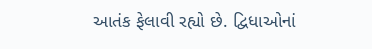આતંક ફેલાવી રહ્યો છે. દ્વિધાઓનાં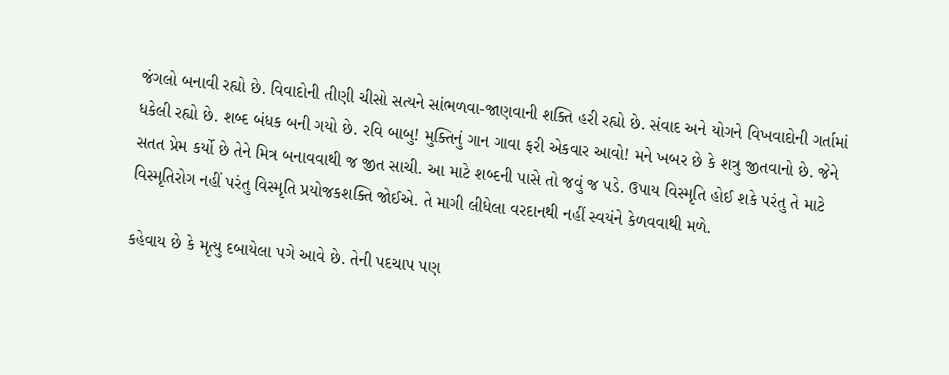જંગલો બનાવી રહ્યો છે. વિવાદોની તીણી ચીસો સત્યને સાંભળવા-જાણવાની શક્તિ હરી રહ્યો છે. સંવાદ અને યોગને વિખવાદોની ગર્તામાં ધકેલી રહ્યો છે. શબ્દ બંધક બની ગયો છે. રવિ બાબુ! મુક્તિનું ગાન ગાવા ફરી એકવાર આવો! મને ખબર છે કે શત્રુ જીતવાનો છે. જેને સતત પ્રેમ કર્યો છે તેને મિત્ર બનાવવાથી જ જીત સાચી. આ માટે શબ્દની પાસે તો જવું જ પડે. ઉપાય વિસ્મૃતિ હોઈ શકે પરંતુ તે માટે વિસ્મૃતિરોગ નહીં પરંતુ વિસ્મૃતિ પ્રયોજકશક્તિ જોઈએ. તે માગી લીધેલા વરદાનથી નહીં સ્વયંને કેળવવાથી મળે.

કહેવાય છે કે મૃત્યુ દબાયેલા પગે આવે છે. તેની પદચાપ પણ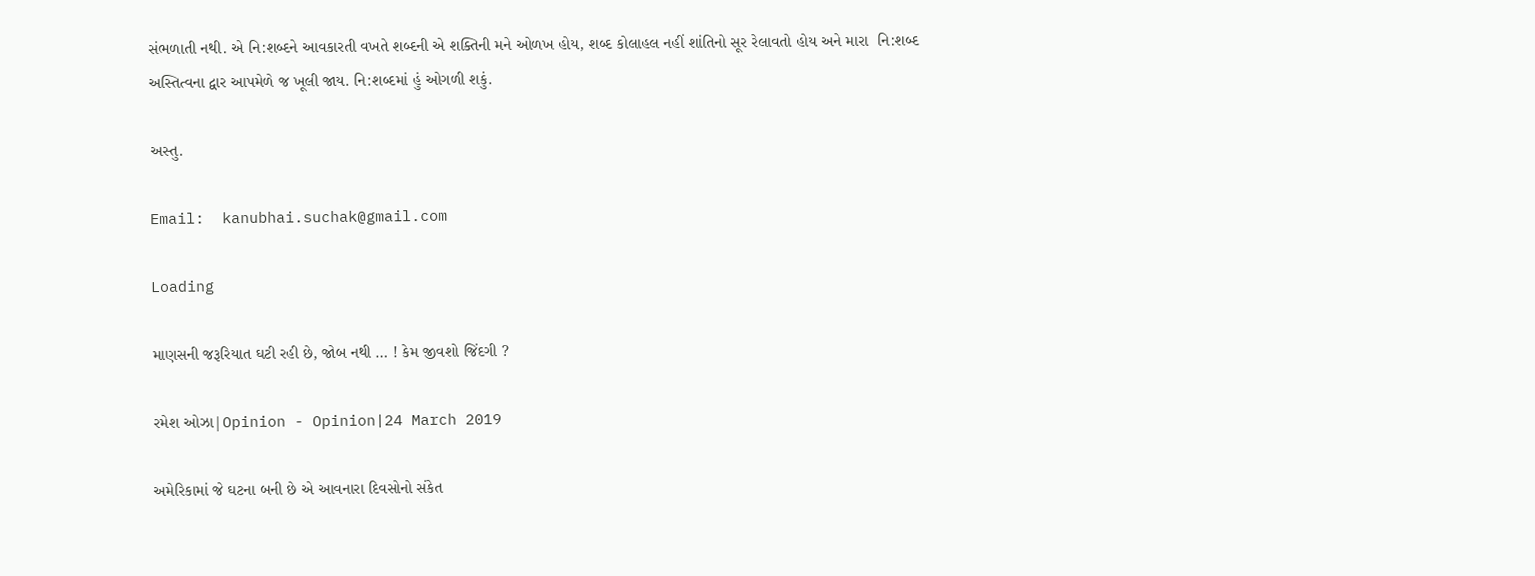સંભળાતી નથી. એ નિ:શબ્દને આવકારતી વખતે શબ્દની એ શક્તિની મને ઓળખ હોય, શબ્દ કોલાહલ નહીં શાંતિનો સૂર રેલાવતો હોય અને મારા  નિ:શબ્દ અસ્તિત્વના દ્વાર આપમેળે જ ખૂલી જાય. નિ:શબ્દમાં હું ઓગળી શકું.

અસ્તુ.

Email:  kanubhai.suchak@gmail.com

Loading

માણસની જરૂરિયાત ઘટી રહી છે, જોબ નથી … ! કેમ જીવશો જિંદગી ?

રમેશ ઓઝા|Opinion - Opinion|24 March 2019

અમેરિકામાં જે ઘટના બની છે એ આવનારા દિવસોનો સંકેત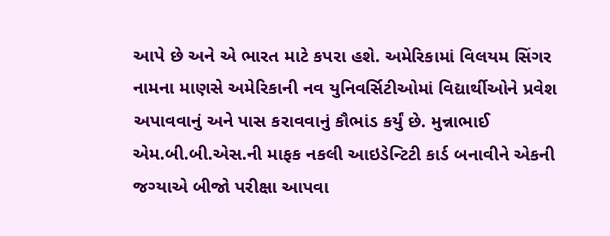આપે છે અને એ ભારત માટે કપરા હશે. અમેરિકામાં વિલયમ સિંગર નામના માણસે અમેરિકાની નવ યુનિવર્સિટીઓમાં વિદ્યાર્થીઓને પ્રવેશ અપાવવાનું અને પાસ કરાવવાનું કૌભાંડ કર્યું છે. મુન્નાભાઈ એમ.બી.બી.એસ.ની માફક નકલી આઇડેન્ટિટી કાર્ડ બનાવીને એકની જગ્યાએ બીજો પરીક્ષા આપવા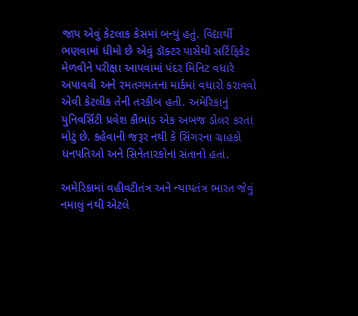જાય એવું કેટલાક કેસમાં બન્યું હતું. વિદ્યાર્થી ભણવામાં ધીમો છે એવું ડૉક્ટર પાસેથી સર્ટિફિકેટ મેળવીને પરીક્ષા આપવામાં પંદર મિનિટ વધારે અપાવવી અને રમતગમતના માર્કમાં વધારો કરાવવો એવી કેટલીક તેની તરકીબ હતી. અમેરિકાનું યુનિવર્સિટી પ્રવેશ કૌભાંડ એક અબજ ડોલર કરતાં મોટું છે. કહેવાની જરૂર નથી કે સિંગરના ગ્રાહકો ધનપતિઓ અને સિનેતારકોનાં સંતાનો હતાં.

અમેરિકામાં વહીવટીતંત્ર અને ન્યાયતંત્ર ભારત જેવું નમાલું નથી એટલે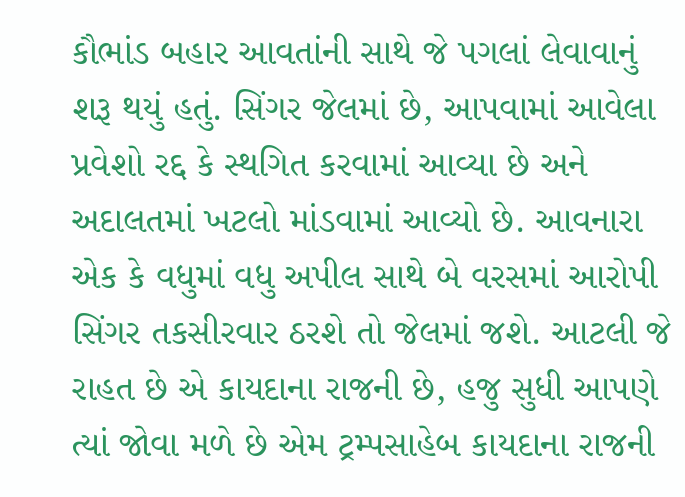કૌભાંડ બહાર આવતાંની સાથે જે પગલાં લેવાવાનું શરૂ થયું હતું. સિંગર જેલમાં છે, આપવામાં આવેલા પ્રવેશો રદ્દ કે સ્થગિત કરવામાં આવ્યા છે અને અદાલતમાં ખટલો માંડવામાં આવ્યો છે. આવનારા એક કે વધુમાં વધુ અપીલ સાથે બે વરસમાં આરોપી સિંગર તકસીરવાર ઠરશે તો જેલમાં જશે. આટલી જે રાહત છે એ કાયદાના રાજની છે, હજુ સુધી આપણે ત્યાં જોવા મળે છે એમ ટ્રમ્પસાહેબ કાયદાના રાજની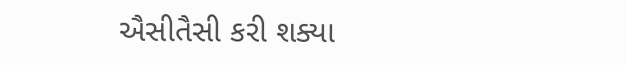ઐસીતૈસી કરી શક્યા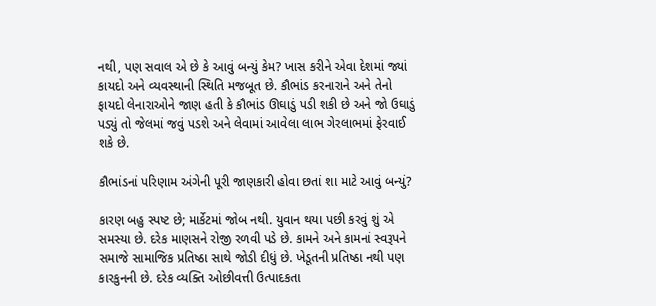નથી, પણ સવાલ એ છે કે આવું બન્યું કેમ? ખાસ કરીને એવા દેશમાં જ્યાં કાયદો અને વ્યવસ્થાની સ્થિતિ મજબૂત છે. કૌભાંડ કરનારાને અને તેનો ફાયદો લેનારાઓને જાણ હતી કે કૌભાંડ ઊઘાડું પડી શકી છે અને જો ઉઘાડું પડ્યું તો જેલમાં જવું પડશે અને લેવામાં આવેલા લાભ ગેરલાભમાં ફેરવાઈ શકે છે.

કૌભાંડનાં પરિણામ અંગેની પૂરી જાણકારી હોવા છતાં શા માટે આવું બન્યું?

કારણ બહુ સ્પષ્ટ છે; માર્કેટમાં જોબ નથી. યુવાન થયા પછી કરવું શું એ સમસ્યા છે. દરેક માણસને રોજી રળવી પડે છે. કામને અને કામનાં સ્વરૂપને સમાજે સામાજિક પ્રતિષ્ઠા સાથે જોડી દીધું છે. ખેડૂતની પ્રતિષ્ઠા નથી પણ કારકુનની છે. દરેક વ્યક્તિ ઓછીવત્તી ઉત્પાદકતા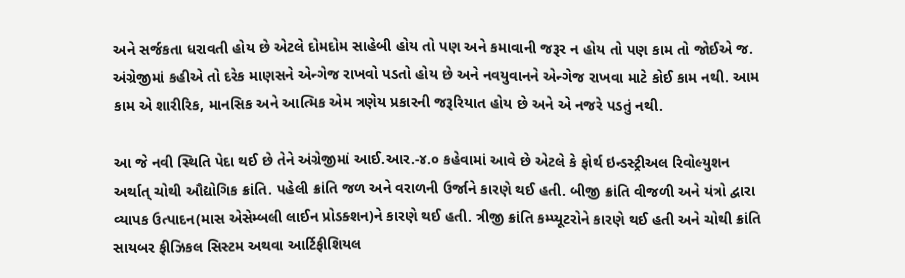અને સર્જકતા ધરાવતી હોય છે એટલે દોમદોમ સાહેબી હોય તો પણ અને કમાવાની જરૂર ન હોય તો પણ કામ તો જોઈએ જ. અંગ્રેજીમાં કહીએ તો દરેક માણસને એન્ગેજ રાખવો પડતો હોય છે અને નવયુવાનને એન્ગેજ રાખવા માટે કોઈ કામ નથી. આમ કામ એ શારીરિક, માનસિક અને આત્મિક એમ ત્રણેય પ્રકારની જરૂરિયાત હોય છે અને એ નજરે પડતું નથી.

આ જે નવી સ્થિતિ પેદા થઈ છે તેને અંગ્રેજીમાં આઈ.આર.-૪.૦ કહેવામાં આવે છે એટલે કે ફોર્થ ઇન્ડસ્ટ્રીઅલ રિવોલ્યુશન અર્થાત્ ચોથી ઔદ્યોગિક ક્રાંતિ. પહેલી ક્રાંતિ જળ અને વરાળની ઉર્જાને કારણે થઈ હતી. બીજી ક્રાંતિ વીજળી અને યંત્રો દ્વારા વ્યાપક ઉત્પાદન(માસ એસેમ્બલી લાઈન પ્રોડક્શન)ને કારણે થઈ હતી. ત્રીજી ક્રાંતિ કમ્પ્યૂટરોને કારણે થઈ હતી અને ચોથી ક્રાંતિ સાયબર ફીઝિકલ સિસ્ટમ અથવા આર્ટિફીશિયલ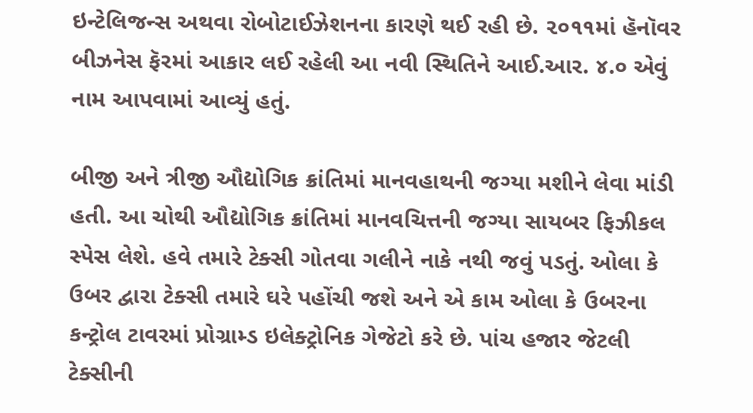ઇન્ટેલિજન્સ અથવા રોબોટાઈઝેશનના કારણે થઈ રહી છે. ૨૦૧૧માં હૅનૉવર બીઝનેસ ફૅરમાં આકાર લઈ રહેલી આ નવી સ્થિતિને આઈ.આર. ૪.૦ એવું નામ આપવામાં આવ્યું હતું.

બીજી અને ત્રીજી ઔદ્યોગિક ક્રાંતિમાં માનવહાથની જગ્યા મશીને લેવા માંડી હતી. આ ચોથી ઔદ્યોગિક ક્રાંતિમાં માનવચિત્તની જગ્યા સાયબર ફિઝીકલ સ્પેસ લેશે. હવે તમારે ટેક્સી ગોતવા ગલીને નાકે નથી જવું પડતું. ઓલા કે ઉબર દ્વારા ટેક્સી તમારે ઘરે પહોંચી જશે અને એ કામ ઓલા કે ઉબરના કન્ટ્રોલ ટાવરમાં પ્રોગ્રામ્ડ ઇલેક્ટ્રોનિક ગેજેટો કરે છે. પાંચ હજાર જેટલી ટેક્સીની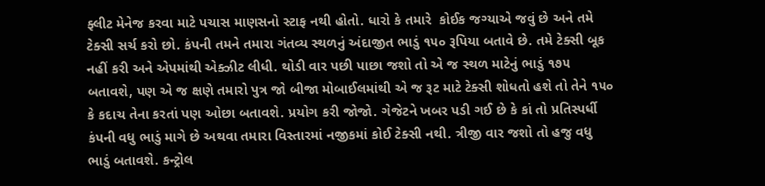ફ્લીટ મેનેજ કરવા માટે પચાસ માણસનો સ્ટાફ નથી હોતો. ધારો કે તમારે  કોઈક જગ્યાએ જવું છે અને તમે ટેક્સી સર્ચ કરો છો. કંપની તમને તમારા ગંતવ્ય સ્થળનું અંદાજીત ભાડું ૧૫૦ રૂપિયા બતાવે છે. તમે ટેક્સી બૂક નહીં કરી અને એપમાંથી એક્ઝીટ લીધી. થોડી વાર પછી પાછા જશો તો એ જ સ્થળ માટેનું ભાડું ૧૭૫ બતાવશે, પણ એ જ ક્ષણે તમારો પુત્ર જો બીજા મોબાઈલમાંથી એ જ રૂટ માટે ટેક્સી શોધતો હશે તો તેને ૧૫૦ કે કદાચ તેના કરતાં પણ ઓછા બતાવશે. પ્રયોગ કરી જોજો. ગેજેટને ખબર પડી ગઈ છે કે કાં તો પ્રતિસ્પર્ધી કંપની વધુ ભાડું માગે છે અથવા તમારા વિસ્તારમાં નજીકમાં કોઈ ટેક્સી નથી. ત્રીજી વાર જશો તો હજુ વધુ ભાડું બતાવશે. કન્ટ્રોલ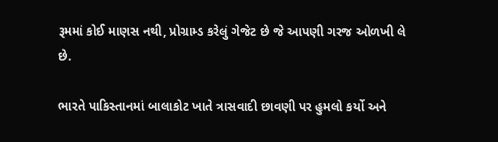રૂમમાં કોઈ માણસ નથી, પ્રોગ્રામ્ડ કરેલું ગેજેટ છે જે આપણી ગરજ ઓળખી લે છે.

ભારતે પાકિસ્તાનમાં બાલાકોટ ખાતે ત્રાસવાદી છાવણી પર હુમલો કર્યો અને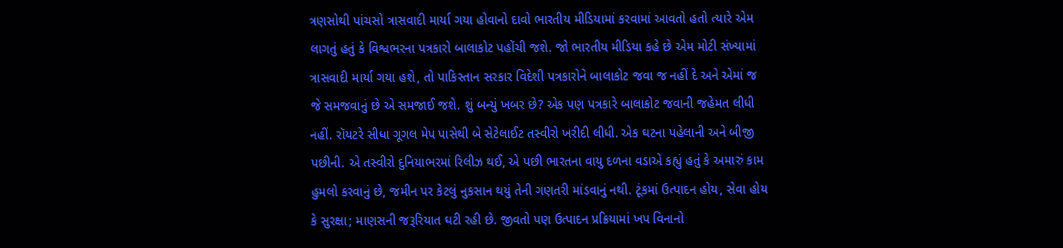ત્રણસોથી પાંચસો ત્રાસવાદી માર્યા ગયા હોવાનો દાવો ભારતીય મીડિયામાં કરવામાં આવતો હતો ત્યારે એમ લાગતું હતું કે વિશ્વભરના પત્રકારો બાલાકોટ પહોંચી જશે. જો ભારતીય મીડિયા કહે છે એમ મોટી સંખ્યામાં ત્રાસવાદી માર્યા ગયા હશે, તો પાકિસ્તાન સરકાર વિદેશી પત્રકારોને બાલાકોટ જવા જ નહીં દે અને એમાં જ જે સમજવાનું છે એ સમજાઈ જશે. શું બન્યું ખબર છે? એક પણ પત્રકારે બાલાકોટ જવાની જહેમત લીધી નહીં. રૉયટરે સીધા ગૂગલ મેપ પાસેથી બે સેટેલાઈટ તસ્વીરો ખરીદી લીધી. એક ઘટના પહેલાની અને બીજી પછીની. એ તસ્વીરો દુનિયાભરમાં રિલીઝ થઈ, એ પછી ભારતના વાયુ દળના વડાએ કહ્યું હતું કે અમારું કામ હુમલો કરવાનું છે, જમીન પર કેટલું નુકસાન થયું તેની ગણતરી માંડવાનું નથી. ટૂંકમાં ઉત્પાદન હોય, સેવા હોય કે સુરક્ષા; માણસની જરૂરિયાત ઘટી રહી છે. જીવતો પણ ઉત્પાદન પ્રક્રિયામાં ખપ વિનાનો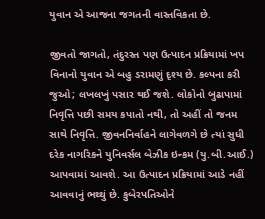યુવાન એ આજના જગતની વાસ્તવિકતા છે.

જીવતો જાગતો, તંદુરસ્ત પણ ઉત્પાદન પ્રક્રિયામાં ખપ વિનાનો યુવાન એ બહુ ડરામણું દૃશ્ય છે. કલ્પના કરી જુઓ; લખલખું પસાર થઈ જશે. લોકોનો બુઢાપામાં નિવૃત્તિ પછી સમય કપાતો નથી, તો અહીં તો જનમ સાથે નિવૃત્તિ. જીવનનિર્વાહને લાગેવળગે છે ત્યાં સુધી દરેક નાગરિકને યુનિવર્સલ બેઝીક ઇન્કમ (યુ.બી.આઈ.) આપવામાં આવશે. આ ઉત્પાદન પ્રક્રિયામાં આડે નહીં આવવાનું ભથ્થું છે. કુબેરપતિઓને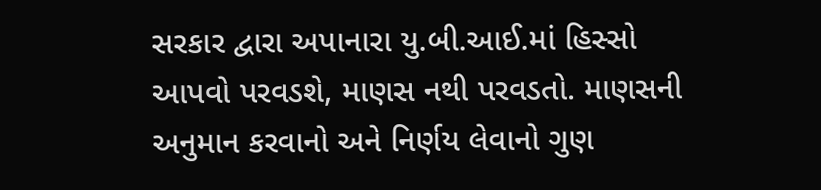સરકાર દ્વારા અપાનારા યુ.બી.આઈ.માં હિસ્સો આપવો પરવડશે, માણસ નથી પરવડતો. માણસની અનુમાન કરવાનો અને નિર્ણય લેવાનો ગુણ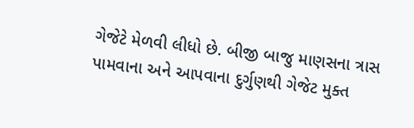ગેજેટે મેળવી લીધો છે. બીજી બાજુ માણસના ત્રાસ પામવાના અને આપવાના દુર્ગુણથી ગેજેટ મુક્ત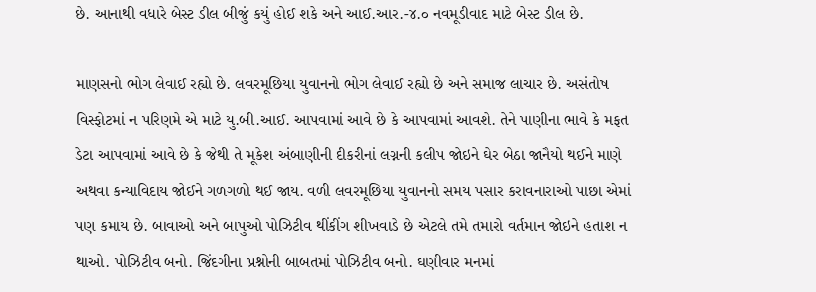છે. આનાથી વધારે બેસ્ટ ડીલ બીજું કયું હોઈ શકે અને આઈ.આર.-૪.૦ નવમૂડીવાદ માટે બેસ્ટ ડીલ છે.

માણસનો ભોગ લેવાઈ રહ્યો છે. લવરમૂછિયા યુવાનનો ભોગ લેવાઈ રહ્યો છે અને સમાજ લાચાર છે. અસંતોષ વિસ્ફોટમાં ન પરિણમે એ માટે યુ.બી.આઈ. આપવામાં આવે છે કે આપવામાં આવશે. તેને પાણીના ભાવે કે મફત ડેટા આપવામાં આવે છે કે જેથી તે મૂકેશ અંબાણીની દીકરીનાં લગ્નની કલીપ જોઇને ઘેર બેઠા જાનૈયો થઈને માણે અથવા કન્યાવિદાય જોઈને ગળગળો થઈ જાય. વળી લવરમૂછિયા યુવાનનો સમય પસાર કરાવનારાઓ પાછા એમાં પણ કમાય છે. બાવાઓ અને બાપુઓ પોઝિટીવ થીંકીંગ શીખવાડે છે એટલે તમે તમારો વર્તમાન જોઇને હતાશ ન થાઓ. પોઝિટીવ બનો. જિંદગીના પ્રશ્નોની બાબતમાં પોઝિટીવ બનો. ઘણીવાર મનમાં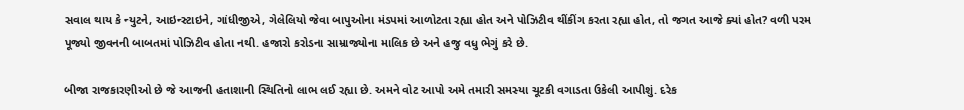સવાલ થાય કે ન્યુટને, આઇન્સ્ટાઇને, ગાંધીજીએ, ગેલેલિયો જેવા બાપુઓના મંડપમાં આળોટતા રહ્યા હોત અને પોઝિટીવ થીંકીંગ કરતા રહ્યા હોત, તો જગત આજે ક્યાં હોત? વળી પરમ પૂજ્યો જીવનની બાબતમાં પોઝિટીવ હોતા નથી. હજારો કરોડના સામ્રાજ્યોના માલિક છે અને હજુ વધુ ભેગું કરે છે.

બીજા રાજકારણીઓ છે જે આજની હતાશાની સ્થિતિનો લાભ લઈ રહ્યા છે. અમને વોટ આપો અમે તમારી સમસ્યા ચૂટકી વગાડતા ઉકેલી આપીશું. દરેક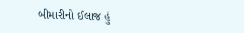બીમારીનો ઈલાજ હું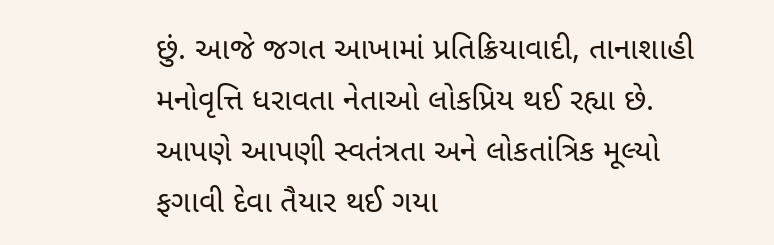છું. આજે જગત આખામાં પ્રતિક્રિયાવાદી, તાનાશાહી મનોવૃત્તિ ધરાવતા નેતાઓ લોકપ્રિય થઈ રહ્યા છે. આપણે આપણી સ્વતંત્રતા અને લોકતાંત્રિક મૂલ્યો ફગાવી દેવા તૈયાર થઈ ગયા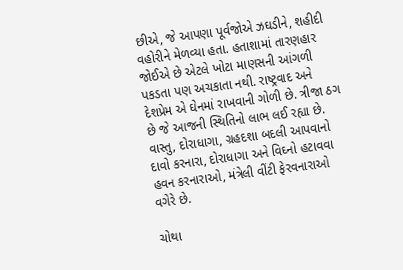છીએ, જે આપણા પૂર્વજોએ ઝઘડીને, શહીદી વહોરીને મેળવ્યા હતા. હતાશામાં તારણહાર જોઈએ છે એટલે ખોટા માણસની આંગળી પકડતા પણ અચકાતા નથી. રાષ્ટ્રવાદ અને દેશપ્રેમ એ ઘેનમાં રાખવાની ગોળી છે. ત્રીજા ઠગ છે જે આજની સ્થિતિનો લાભ લઈ રહ્યા છે. વાસ્તુ, દોરાધાગા, ગ્રહદશા બદલી આપવાનો દાવો કરનારા, દોરાધાગા અને વિઘ્નો હટાવવા હવન કરનારાઓ, મંત્રેલી વીંટી ફેરવનારાઓ વગેરે છે.

ચોથા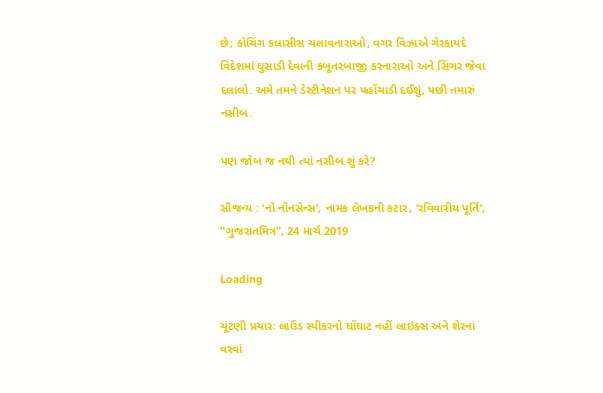છે; કોચિંગ કલાસીસ ચલાવનારાઓ, વગર વિઝાએ ગેરકાયદે વિદેશમાં ઘુસાડી દેવાની કબૂતરબાજી કરનારાઓ અને સિંગર જેવા દલાલો. અમે તમને ડેસ્ટીનેશન પર પહોંચાડી દઈશું, પછી તમારું નસીબ.

પણ જોબ જ નથી ત્યાં નસીબ શું કરે?

સૌજન્ય : ‘નો નૉનસેન્સ’, નામક લેખકની કટાર, ‘રવિવારીય પૂર્તિ’, “ગુજરાતમિત્ર”, 24 માર્ચ 2019

Loading

ચૂંટણી પ્રચારઃ લાઉડ સ્પીકરનો ઘોંઘાટ નહીં લાઇક્સ અને શેરનાં વરવાં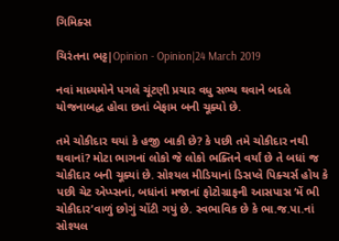ગિમિક્સ

ચિરંતના ભટ્ટ|Opinion - Opinion|24 March 2019

નવાં માધ્યમોને પગલે ચૂંટણી પ્રચાર વધુ સભ્ય થવાને બદલે યોજનાબદ્ધ હોવા છતાં બેફામ બની ચૂક્યો છે.

તમે ચોકીદાર થયાં કે હજી બાકી છે? કે પછી તમે ચોકીદાર નથી થવાનાં? મોટા ભાગનાં લોકો જે લોકો ભક્તિને વર્યાં છે તે બધાં જ ચોકીદાર બની ચૂક્યાં છે. સોશ્યલ મીડિયાનાં ડિસપ્લે પિક્ચર્સ હોય કે પછી ચેટ એપ્પ્સનાં, બધાંનાં મજાનાં ફોટોગ્રાફની આસપાસ ‘મેં ભી ચોકીદાર’વાળું છોગું ચોંટી ગયું છે. સ્વભાવિક છે કે ભા.જ.પા.નાં સોશ્યલ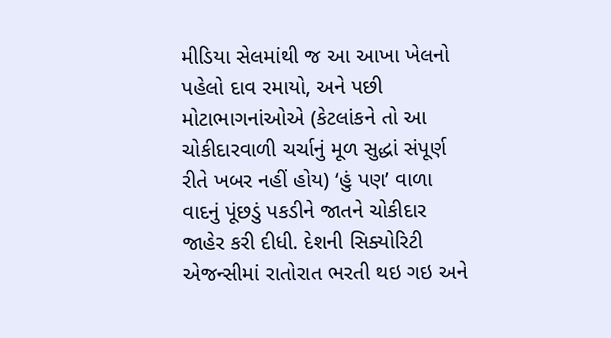મીડિયા સેલમાંથી જ આ આખા ખેલનો પહેલો દાવ રમાયો, અને પછી મોટાભાગનાંઓએ (કેટલાંકને તો આ ચોકીદારવાળી ચર્ચાનું મૂળ સુદ્ધાં સંપૂર્ણ રીતે ખબર નહીં હોય) ‘હું પણ’ વાળા વાદનું પૂંછડું પકડીને જાતને ચોકીદાર જાહેર કરી દીધી. દેશની સિક્યોરિટી એજન્સીમાં રાતોરાત ભરતી થઇ ગઇ અને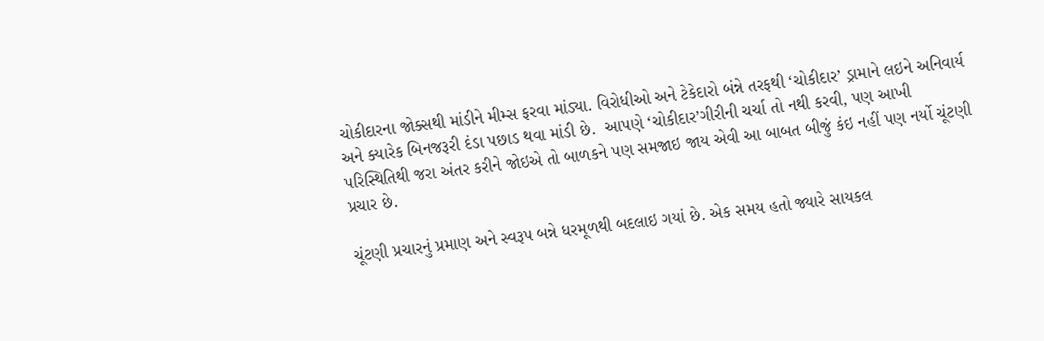ચોકીદારના જોક્સથી માંડીને મીમ્સ ફરવા માંડ્યા. વિરોધીઓ અને ટેકેદારો બંન્ને તરફથી ‘ચોકીદાર’ ડ્રામાને લઇને અનિવાર્ય અને ક્યારેક બિનજરૂરી દંડા પછાડ થવા માંડી છે.  આપણે ‘ચોકીદાર’ગીરીની ચર્ચા તો નથી કરવી, પણ આખી પરિસ્થિતિથી જરા અંતર કરીને જોઇએ તો બાળકને પણ સમજાઇ જાય એવી આ બાબત બીજું કંઇ નહીં પણ નર્યો ચૂંટણી પ્રચાર છે.

ચૂંટણી પ્રચારનું પ્રમાણ અને સ્વરૂપ બન્ને ધરમૂળથી બદલાઇ ગયાં છે. એક સમય હતો જ્યારે સાયકલ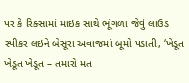પર કે રિક્સામાં માઇક સાથે ભૂંગળા જેવું લાઉડ સ્પીકર લઇને બેસૂરા અવાજમાં બૂમો પડાતી, ‘ખેડૂત ખેડૂત ખેડૂત – તમારો મત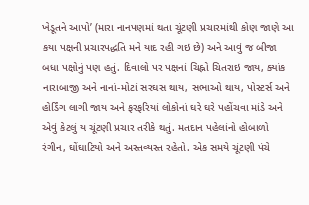ખેડૂતને આપો’ (મારા નાનપણમાં થતા ચૂંટણી પ્રચારમાંથી કોણ જાણે આ કયા પક્ષની પ્રચારપદ્ધતિ મને યાદ રહી ગઇ છે) અને આવું જ બીજા બધા પક્ષોનું પણ હતું. દિવાલો પર પક્ષનાં ચિહ્નો ચિતરાઇ જાય, ક્યાંક નારાબાજી અને નાનાં-મોટાં સરઘસ થાય, સભાઓ થાય, પોસ્ટર્સ અને હોર્ડિંગ લાગી જાય અને ફરફરિયાં લોકોનાં ઘરે ઘરે પહોંચવા માંડે અને એવું કેટલું ય ચૂંટણી પ્રચાર તરીકે થતું. મતદાન પહેલાંનો હોબાળો રંગીન, ઘોંઘાટિયો અને અસ્તવ્યસ્ત રહેતો. એક સમયે ચૂંટણી પંચે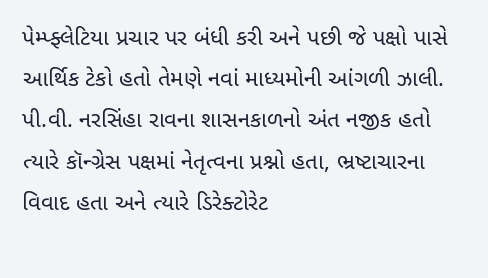પેમ્પ્ફ્લેટિયા પ્રચાર પર બંધી કરી અને પછી જે પક્ષો પાસે આર્થિક ટેકો હતો તેમણે નવાં માધ્યમોની આંગળી ઝાલી. પી.વી. નરસિંહા રાવના શાસનકાળનો અંત નજીક હતો ત્યારે કૉન્ગ્રેસ પક્ષમાં નેતૃત્વના પ્રશ્નો હતા, ભ્રષ્ટાચારના વિવાદ હતા અને ત્યારે ડિરેક્ટોરેટ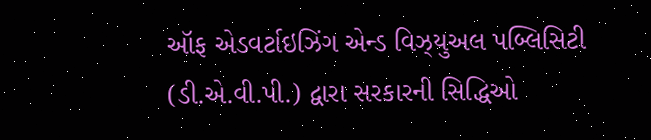ઑફ એડવર્ટાઇઝિંગ એન્ડ વિઝ્યુઅલ પબ્લિસિટી (ડી.એ.વી.પી.) દ્વારા સરકારની સિદ્ધિઓ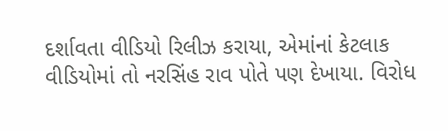દર્શાવતા વીડિયો રિલીઝ કરાયા, એમાંનાં કેટલાક વીડિયોમાં તો નરસિંહ રાવ પોતે પણ દેખાયા. વિરોધ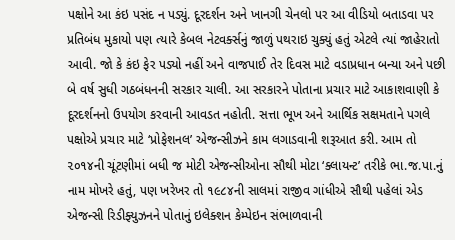પક્ષોને આ કંઇ પસંદ ન પડ્યું. દૂરદર્શન અને ખાનગી ચેનલો પર આ વીડિયો બતાડવા પર પ્રતિબંધ મુકાયો પણ ત્યારે કેબલ નેટવર્ક્સનું જાળું પથરાઇ ચુક્યું હતું એટલે ત્યાં જાહેરાતો આવી. જો કે કંઇ ફેર પડ્યો નહીં અને વાજપાઈ તેર દિવસ માટે વડાપ્રધાન બન્યા અને પછી બે વર્ષ સુધી ગઠબંધનની સરકાર ચાલી. આ સરકારને પોતાના પ્રચાર માટે આકાશવાણી કે દૂરદર્શનનો ઉપયોગ કરવાની આવડત નહોતી. સત્તા ભૂખ અને આર્થિક સક્ષમતાને પગલે પક્ષોએ પ્રચાર માટે ‘પ્રોફેશનલ’ એજન્સીઝને કામ લગાડવાની શરૂઆત કરી. આમ તો ૨૦૧૪ની ચૂંટણીમાં બધી જ મોટી એજન્સીઓના સૌથી મોટા ‘ક્લાયન્ટ’ તરીકે ભા.જ.પા.નું નામ મોખરે હતું, પણ ખરેખર તો ૧૯૮૪ની સાલમાં રાજીવ ગાંધીએ સૌથી પહેલાં એડ એજન્સી રિડીફ્યુઝનને પોતાનું ઇલેક્શન કેમ્પેઇન સંભાળવાની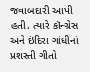જવાબદારી આપી હતી. ત્યારે કૉન્ગ્રેસ અને ઇંદિરા ગાંધીનાં પ્રશસ્તી ગીતો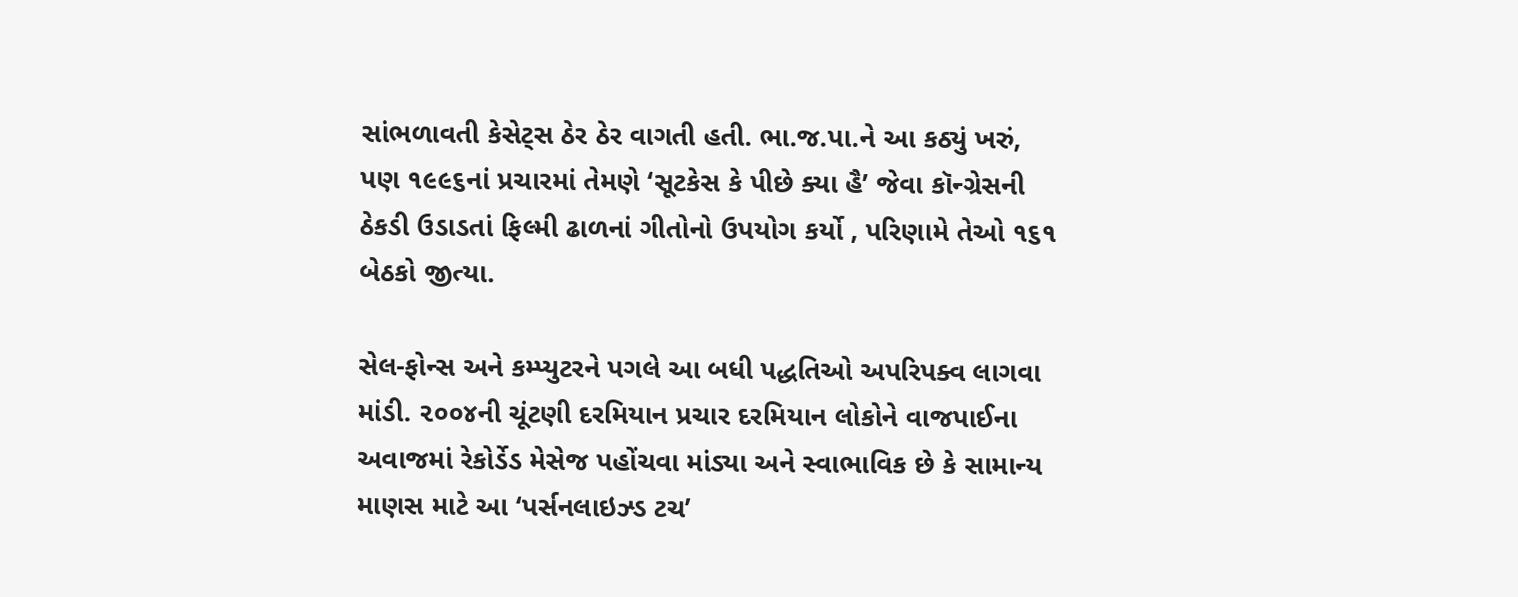સાંભળાવતી કેસેટ્સ ઠેર ઠેર વાગતી હતી. ભા.જ.પા.ને આ કઠ્યું ખરું, પણ ૧૯૯૬નાં પ્રચારમાં તેમણે ‘સૂટકેસ કે પીછે ક્યા હૈ’ જેવા કૉન્ગ્રેસની ઠેકડી ઉડાડતાં ફિલ્મી ઢાળનાં ગીતોનો ઉપયોગ કર્યો , પરિણામે તેઓ ૧૬૧ બેઠકો જીત્યા.

સેલ-ફોન્સ અને કમ્પ્યુટરને પગલે આ બધી પદ્ધતિઓ અપરિપક્વ લાગવા માંડી. ૨૦૦૪ની ચૂંટણી દરમિયાન પ્રચાર દરમિયાન લોકોને વાજપાઈના અવાજમાં રેકોર્ડેડ મેસેજ પહોંચવા માંડ્યા અને સ્વાભાવિક છે કે સામાન્ય માણસ માટે આ ‘પર્સનલાઇઝ્ડ ટચ’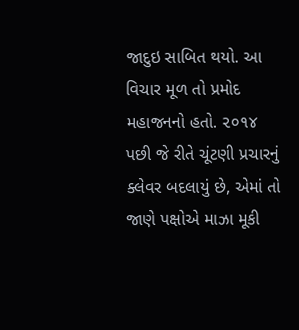જાદુઇ સાબિત થયો. આ વિચાર મૂળ તો પ્રમોદ મહાજનનો હતો. ૨૦૧૪ પછી જે રીતે ચૂંટણી પ્રચારનું ક્લેવર બદલાયું છે, એમાં તો જાણે પક્ષોએ માઝા મૂકી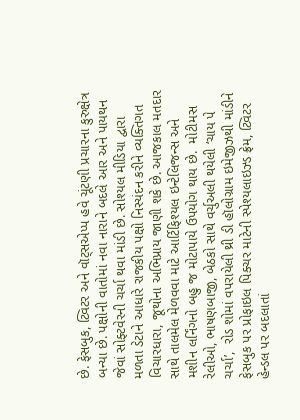છે. ફેસબુક, ટ્વિટર અને વૉટ્સએપ્પ હવે ચૂંટણી પ્રચારના કુરુક્ષેત્ર બન્યા છે. પક્ષોની વાતોમાં નવા નારાને બદલે આર અને પાયથન જેવાં સોફ્ટવેરની ચર્ચા થવા માંડી છે. સોશ્યલ મીડિયા દ્વારા મળતા ડેટાને આધારે રાજકીય પક્ષો નિસ્યંદન કરીને વ્યક્તિગત વિચારધારા, જૂથોના અભિપ્રાય જાણી શકે છે. આજકાલ મતદાર સાથે તાલમેલ મેળવવા માટે આર્ટિફિશ્યલ ઇન્ટેલિજન્સ અને મશીન લર્નિંગનો બહુ જ મોટાપાયે ઉપયોગ થાય છે.  મોટીમસ રેલીઓ, ભાષણબાજી, બેઠકો સાથે વર્ચુઅલી થયેલી ‘ચાય પે ચર્ચા’,  રોડ શોમાં વપરાયેલી થ્રી ડી હૉલોગ્રામ ઇમેજીઝથી માંડીને ફેસબુક પર પ્રોફાઇલ પિક્ચર માટેની સ્પેશ્યલાઇઝ્ડ ફ્રેમ, ટ્વિટર હેન્ડલ પર બદલાતાં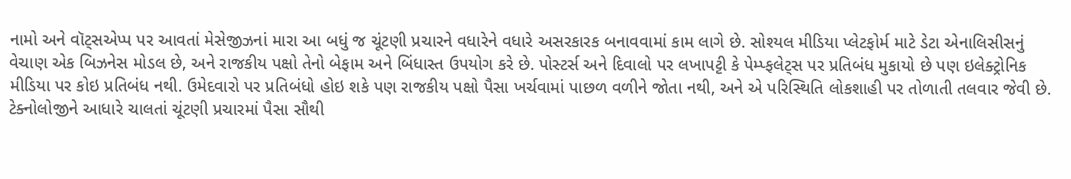નામો અને વૉટ્સએપ્પ પર આવતાં મેસેજીઝનાં મારા આ બધું જ ચૂંટણી પ્રચારને વધારેને વધારે અસરકારક બનાવવામાં કામ લાગે છે. સોશ્યલ મીડિયા પ્લેટફોર્મ માટે ડેટા એનાલિસીસનું વેચાણ એક બિઝનેસ મોડલ છે, અને રાજકીય પક્ષો તેનો બેફામ અને બિંધાસ્ત ઉપયોગ કરે છે. પોસ્ટર્સ અને દિવાલો પર લખાપટ્ટી કે પેમ્પ્ફલેટ્સ પર પ્રતિબંધ મુકાયો છે પણ ઇલેક્ટ્રોનિક મીડિયા પર કોઇ પ્રતિબંધ નથી. ઉમેદવારો પર પ્રતિબંધો હોઇ શકે પણ રાજકીય પક્ષો પૈસા ખર્ચવામાં પાછળ વળીને જોતા નથી, અને એ પરિસ્થિતિ લોકશાહી પર તોળાતી તલવાર જેવી છે. ટેક્નોલોજીને આધારે ચાલતાં ચૂંટણી પ્રચારમાં પૈસા સૌથી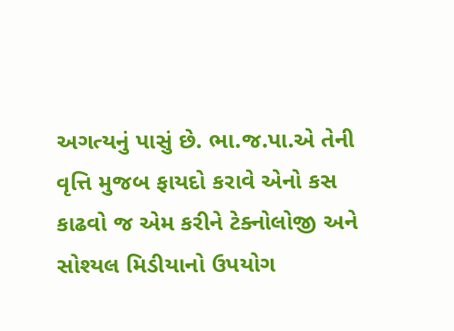અગત્યનું પાસું છે. ભા.જ.પા.એ તેની વૃત્તિ મુજબ ફાયદો કરાવે એનો કસ કાઢવો જ એમ કરીને ટેક્નોલોજી અને સોશ્યલ મિડીયાનો ઉપયોગ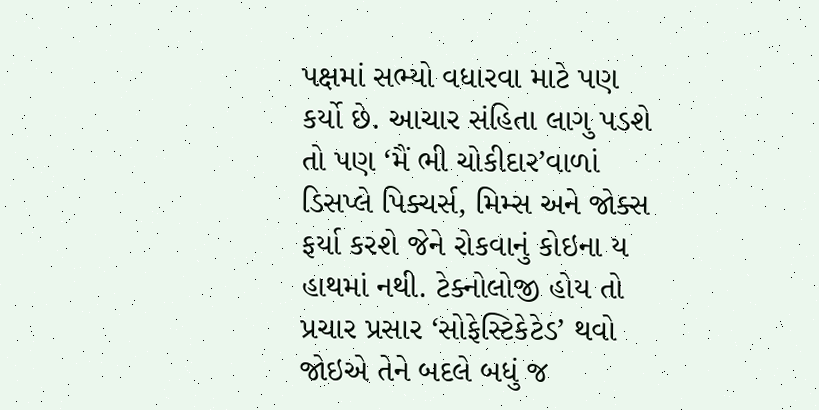પક્ષમાં સભ્યો વધારવા માટે પણ કર્યો છે. આચાર સંહિતા લાગુ પડશે તો પણ ‘મૈં ભી ચોકીદાર’વાળાં ડિસપ્લે પિક્ચર્સ, મિમ્સ અને જોક્સ ફર્યા કરશે જેને રોકવાનું કોઇના ય હાથમાં નથી. ટેક્નોલોજી હોય તો પ્રચાર પ્રસાર ‘સોફેસ્ટિકેટેડ’ થવો જોઇએ તેને બદલે બધું જ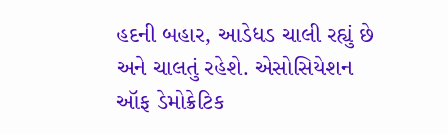હદની બહાર, આડેધડ ચાલી રહ્યું છે અને ચાલતું રહેશે. એસોસિયેશન ઑફ ડેમોક્રેટિક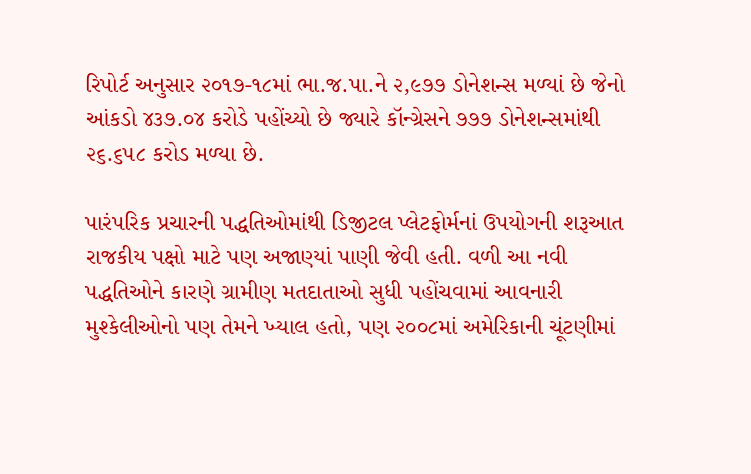રિપોર્ટ અનુસાર ૨૦૧૭-૧૮માં ભા.જ.પા.ને ૨,૯૭૭ ડોનેશન્સ મળ્યાં છે જેનો આંકડો ૪૩૭.૦૪ કરોડે પહોંચ્યો છે જ્યારે કૉન્ગ્રેસને ૭૭૭ ડોનેશન્સમાંથી ૨૬.૬૫૮ કરોડ મળ્યા છે.

પારંપરિક પ્રચારની પદ્ધતિઓમાંથી ડિજીટલ પ્લેટફોર્મનાં ઉપયોગની શરૂઆત રાજકીય પક્ષો માટે પણ અજાણ્યાં પાણી જેવી હતી. વળી આ નવી પદ્ધતિઓને કારણે ગ્રામીણ મતદાતાઓ સુધી પહોંચવામાં આવનારી મુશ્કેલીઓનો પણ તેમને ખ્યાલ હતો, પણ ૨૦૦૮માં અમેરિકાની ચૂંટણીમાં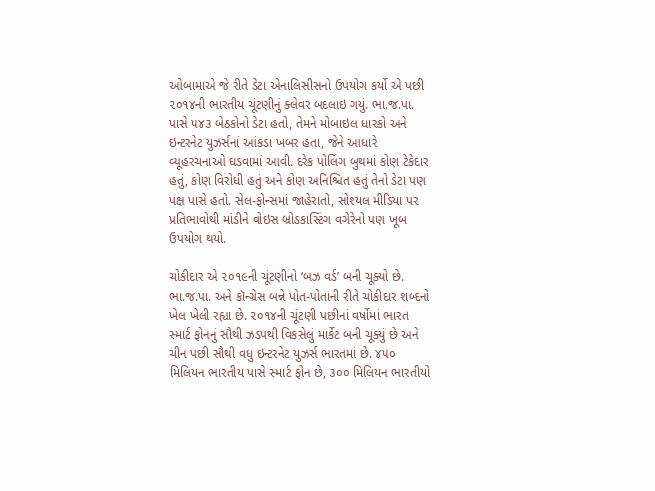ઓબામાએ જે રીતે ડેટા એનાલિસીસનો ઉપયોગ કર્યો એ પછી ૨૦૧૪ની ભારતીય ચૂંટણીનું ક્લેવર બદલાઇ ગયું. ભા.જ.પા. પાસે ૫૪૩ બેઠકોનો ડેટા હતો, તેમને મોબાઇલ ધારકો અને ઇન્ટરનેટ યુઝર્સનાં આંકડા ખબર હતા, જેને આધારે વ્યૂહરચનાઓ ઘડવામાં આવી. દરેક પોલિંગ બુથમાં કોણ ટેકેદાર હતું, કોણ વિરોધી હતું અને કોણ અનિશ્ચિત હતું તેનો ડેટા પણ પક્ષ પાસે હતો. સેલ-ફોન્સમાં જાહેરાતો, સોશ્યલ મીડિયા પર પ્રતિભાવોથી માંડીને વોઇસ બ્રોડકાસ્ટિંગ વગેરેનો પણ ખૂબ ઉપયોગ થયો.

ચોકીદાર એ ૨૦૧૯ની ચૂંટણીનો ‘બઝ વર્ડ’ બની ચૂક્યો છે. ભા.જ.પા. અને કૉન્ગ્રેસ બન્ને પોત-પોતાની રીતે ચોકીદાર શબ્દનો ખેલ ખેલી રહ્યા છે. ૨૦૧૪ની ચૂંટણી પછીનાં વર્ષોમાં ભારત સ્માર્ટ ફોનનું સૌથી ઝડપથી વિકસેલું માર્કેટ બની ચૂક્યું છે અને ચીન પછી સૌથી વધુ ઇન્ટરનેટ યુઝર્સ ભારતમાં છે. ૪૫૦ મિલિયન ભારતીય પાસે સ્માર્ટ ફોન છે, ૩૦૦ મિલિયન ભારતીયો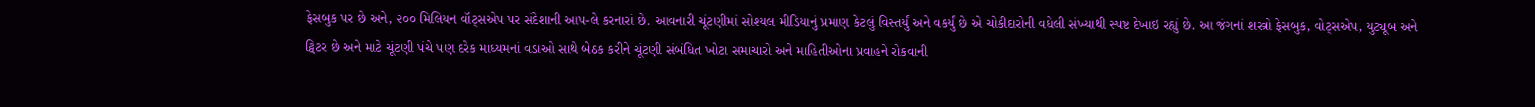ફેસબુક પર છે અને, ૨૦૦ મિલિયન વૉટ્સએપ પર સંદેશાની આપ-લે કરનારાં છે. આવનારી ચૂંટણીમાં સોશ્યલ મીડિયાનું પ્રમાણ કેટલું વિસ્તર્યું અને વકર્યું છે એ ચોકીદારોની વધેલી સંખ્યાથી સ્પષ્ટ દેખાઇ રહ્યું છે. આ જંગનાં શસ્ત્રો ફેસબુક, વોટ્સએપ, યુટ્યૂબ અને ટ્વિટર છે અને માટે ચૂંટણી પંચે પણ દરેક માધ્યમનાં વડાઓ સાથે બેઠક કરીને ચૂંટણી સંબંધિત ખોટા સમાચારો અને માહિતીઓના પ્રવાહને રોકવાની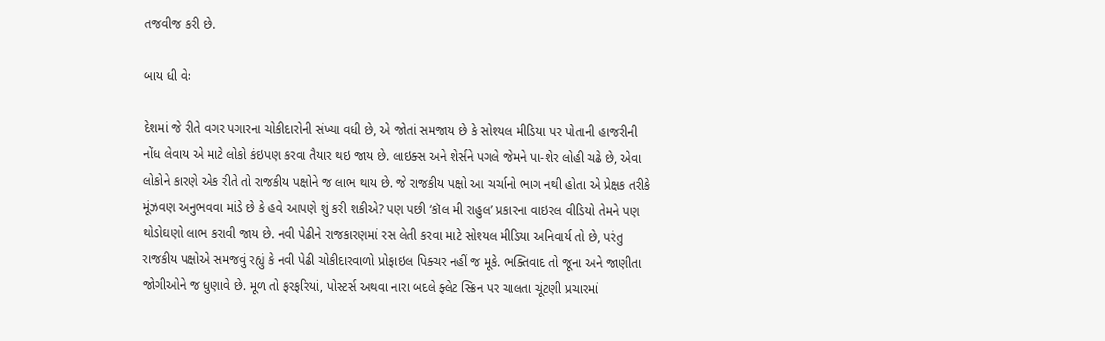તજવીજ કરી છે.

બાય ધી વેઃ

દેશમાં જે રીતે વગર પગારના ચોકીદારોની સંખ્યા વધી છે, એ જોતાં સમજાય છે કે સોશ્યલ મીડિયા પર પોતાની હાજરીની નોંધ લેવાય એ માટે લોકો કંઇપણ કરવા તૈયાર થઇ જાય છે. લાઇક્સ અને શેર્સને પગલે જેમને પા-શેર લોહી ચઢે છે, એવા લોકોને કારણે એક રીતે તો રાજકીય પક્ષોને જ લાભ થાય છે. જે રાજકીય પક્ષો આ ચર્ચાનો ભાગ નથી હોતા એ પ્રેક્ષક તરીકે મૂંઝવણ અનુભવવા માંડે છે કે હવે આપણે શું કરી શકીએ? પણ પછી ‘કૉલ મી રાહુલ’ પ્રકારના વાઇરલ વીડિયો તેમને પણ થોડોઘણો લાભ કરાવી જાય છે. નવી પેઢીને રાજકારણમાં રસ લેતી કરવા માટે સોશ્યલ મીડિયા અનિવાર્ય તો છે, પરંતુ રાજકીય પક્ષોએ સમજવું રહ્યું કે નવી પેઢી ચોકીદારવાળો પ્રોફાઇલ પિક્ચર નહીં જ મૂકે. ભક્તિવાદ તો જૂના અને જાણીતા જોગીઓને જ ધુણાવે છે. મૂળ તો ફરફરિયાં, પોસ્ટર્સ અથવા નારા બદલે ફ્લેટ સ્ક્રિન પર ચાલતા ચૂંટણી પ્રચારમાં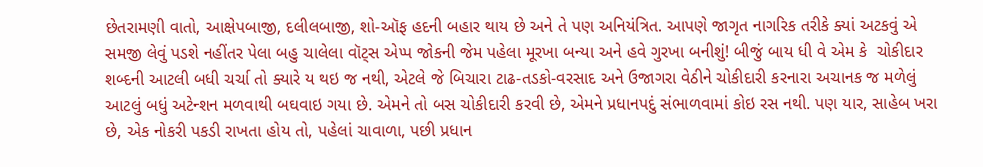છેતરામણી વાતો, આક્ષેપબાજી, દલીલબાજી, શો-ઑફ હદની બહાર થાય છે અને તે પણ અનિયંત્રિત. આપણે જાગૃત નાગરિક તરીકે ક્યાં અટકવું એ સમજી લેવું પડશે નહીંતર પેલા બહુ ચાલેલા વૉટ્સ એપ્પ જોકની જેમ પહેલા મૂરખા બન્યા અને હવે ગુરખા બનીશું! બીજું બાય ધી વે એમ કે  ચોકીદાર શબ્દની આટલી બધી ચર્ચા તો ક્યારે ય થઇ જ નથી, એટલે જે બિચારા ટાઢ-તડકો-વરસાદ અને ઉજાગરા વેઠીને ચોકીદારી કરનારા અચાનક જ મળેલું આટલું બધું અટેન્શન મળવાથી બઘવાઇ ગયા છે. એમને તો બસ ચોકીદારી કરવી છે, એમને પ્રધાનપદું સંભાળવામાં કોઇ રસ નથી. પણ યાર, સાહેબ ખરા છે, એક નોકરી પકડી રાખતા હોય તો, પહેલાં ચાવાળા, પછી પ્રધાન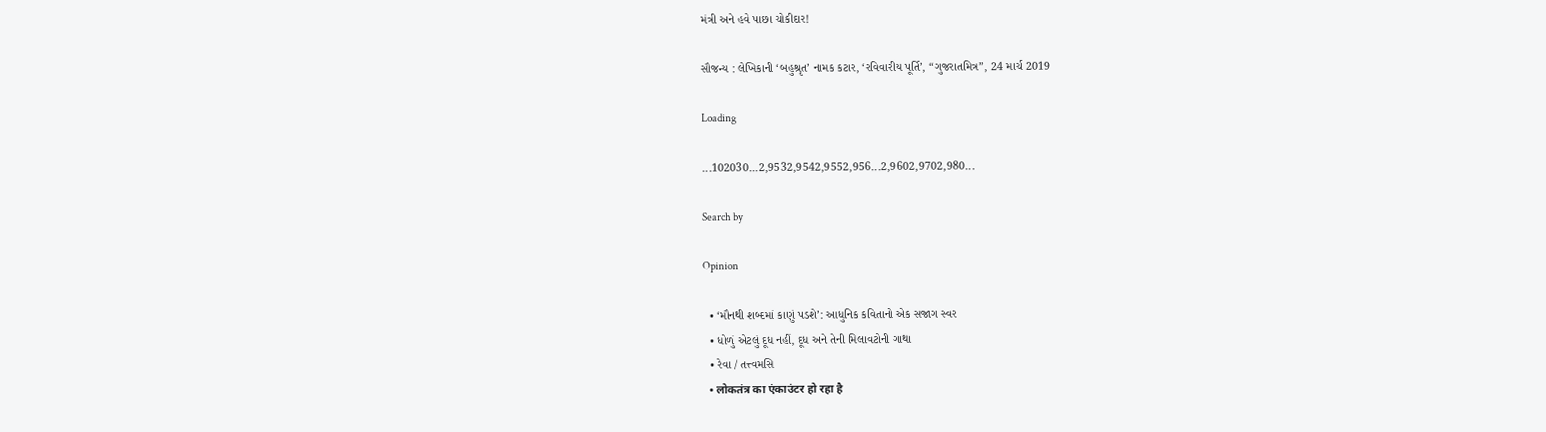મંત્રી અને હવે પાછા ચોકીદાર!

સૌજન્ય : લેખિકાની ‘બહુશ્રૃત’ નામક કટાર, ‘રવિવારીય પૂર્તિ’, “ગુજરાતમિત્ર”, 24 માર્ચ 2019

Loading

...102030...2,9532,9542,9552,956...2,9602,9702,980...

Search by

Opinion

  • ‘મૌનથી શબ્દમાં કાણું પડશે’: આધુનિક કવિતાનો એક સજાગ સ્વર
  • ધોળું એટલું દૂધ નહીં, દૂધ અને તેની મિલાવટોની ગાથા
  • રેવા / તત્ત્વમસિ
  • लोकतंत्र का एंकाउंटर हो रहा है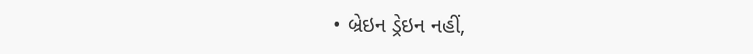• બ્રેઇન ડ્રેઇન નહીં,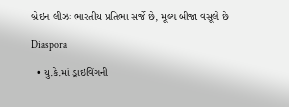બ્રેઇન લીઝઃ ભારતીય પ્રતિભા સર્જે છે, મૂલ્ય બીજા વસૂલે છે

Diaspora

  • યુ.કે.માં ડ્રાઇવિંગની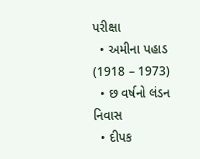પરીક્ષા
  • અમીના પહાડ (1918 – 1973)
  • છ વર્ષનો લંડન નિવાસ
  • દીપક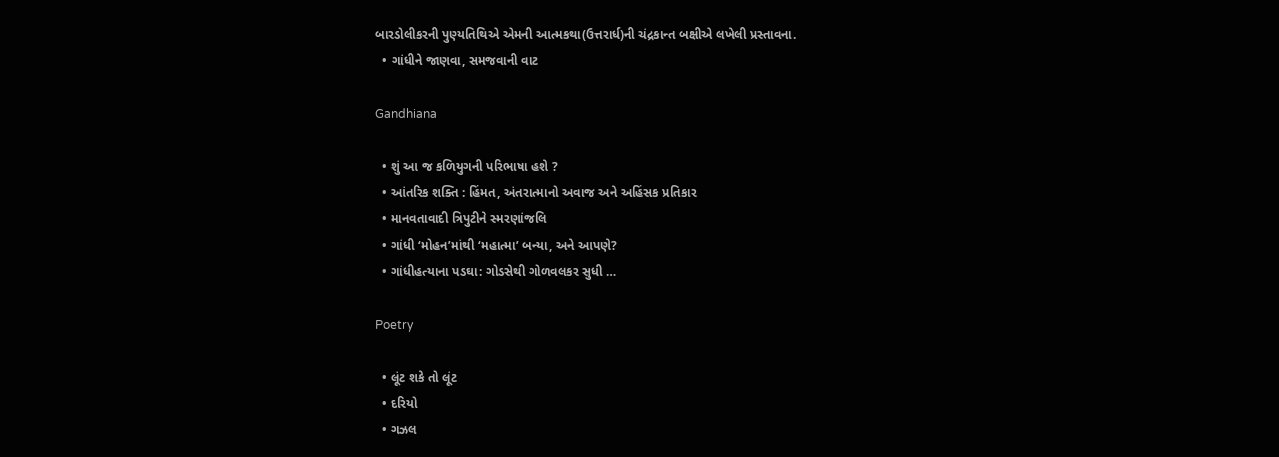બારડોલીકરની પુણ્યતિથિએ એમની આત્મકથા(ઉત્તરાર્ધ)ની ચંદ્રકાન્ત બક્ષીએ લખેલી પ્રસ્તાવના.
  • ગાંધીને જાણવા, સમજવાની વાટ

Gandhiana

  • શું આ જ કળિયુગની પરિભાષા હશે ?
  • આંતરિક શક્તિ : હિંમત, અંતરાત્માનો અવાજ અને અહિંસક પ્રતિકાર
  • માનવતાવાદી ત્રિપુટીને સ્મરણાંજલિ
  • ગાંધી ‘મોહન’માંથી ‘મહાત્મા’ બન્યા, અને આપણે?
  • ગાંધીહત્યાના પડઘા: ગોડસેથી ગોળવલકર સુધી …

Poetry

  • લૂંટ શકે તો લૂંટ
  • દરિયો
  • ગઝલ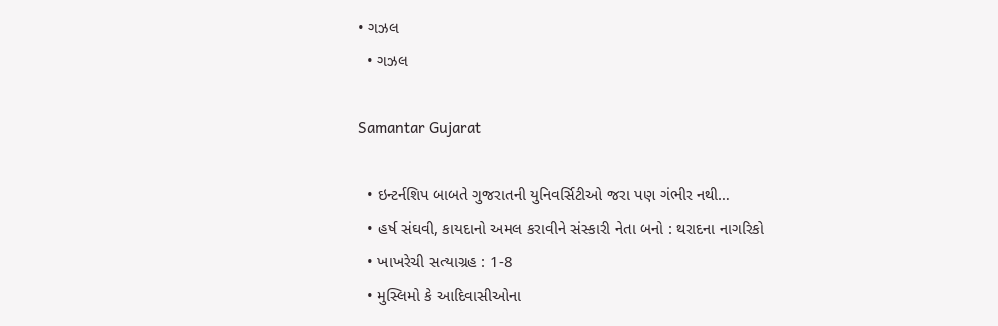• ગઝલ
  • ગઝલ

Samantar Gujarat

  • ઇન્ટર્નશિપ બાબતે ગુજરાતની યુનિવર્સિટીઓ જરા પણ ગંભીર નથી…
  • હર્ષ સંઘવી, કાયદાનો અમલ કરાવીને સંસ્કારી નેતા બનો : થરાદના નાગરિકો
  • ખાખરેચી સત્યાગ્રહ : 1-8
  • મુસ્લિમો કે આદિવાસીઓના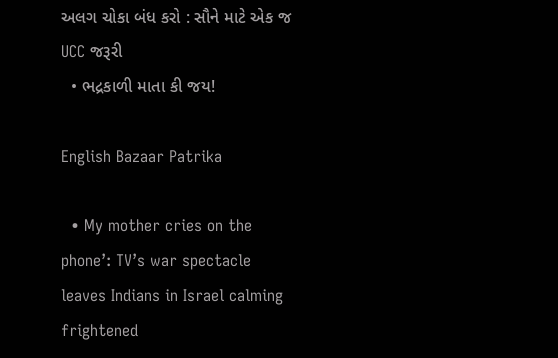અલગ ચોકા બંધ કરો : સૌને માટે એક જ UCC જરૂરી
  • ભદ્રકાળી માતા કી જય!

English Bazaar Patrika

  • My mother cries on the phone’: TV’s war spectacle leaves Indians in Israel calming frightened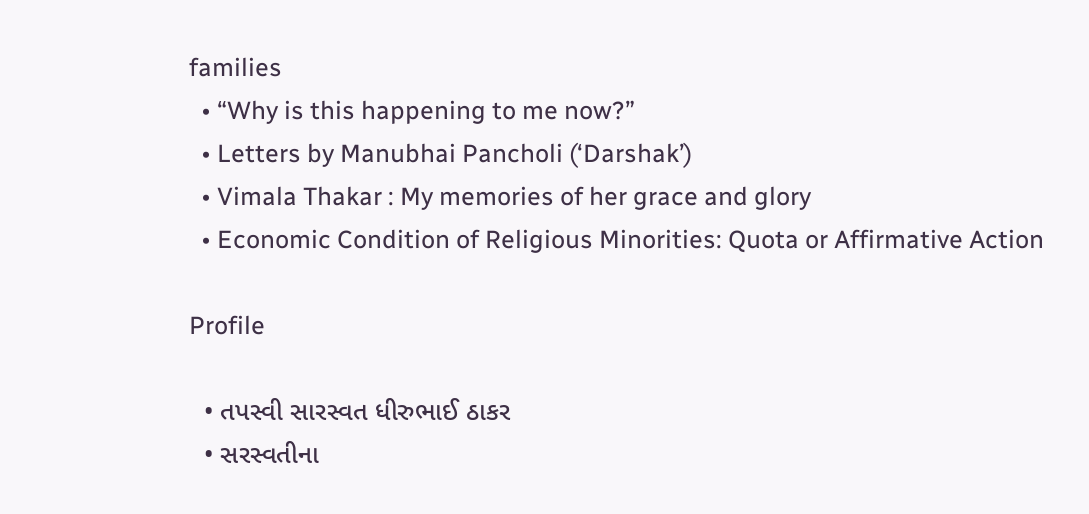families
  • “Why is this happening to me now?”
  • Letters by Manubhai Pancholi (‘Darshak’)
  • Vimala Thakar : My memories of her grace and glory
  • Economic Condition of Religious Minorities: Quota or Affirmative Action

Profile

  • તપસ્વી સારસ્વત ધીરુભાઈ ઠાકર
  • સરસ્વતીના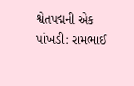શ્વેતપદ્મની એક પાંખડી: રામભાઈ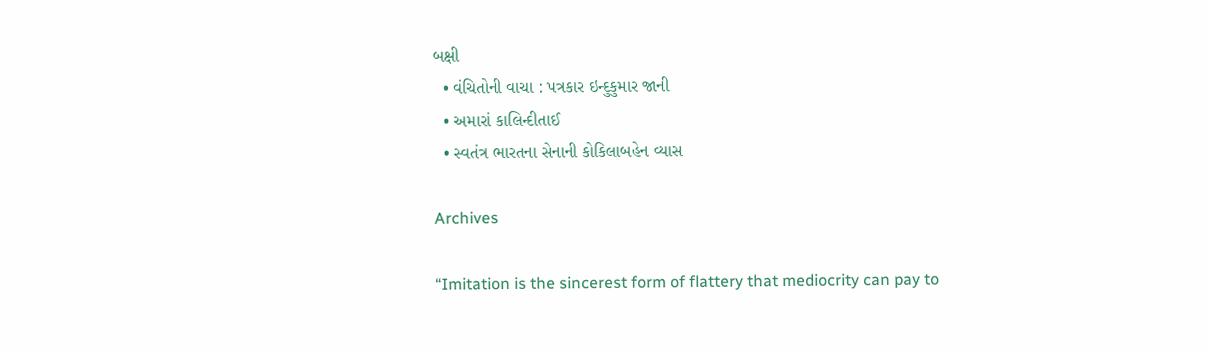બક્ષી
  • વંચિતોની વાચા : પત્રકાર ઇન્દુકુમાર જાની
  • અમારાં કાલિન્દીતાઈ
  • સ્વતંત્ર ભારતના સેનાની કોકિલાબહેન વ્યાસ

Archives

“Imitation is the sincerest form of flattery that mediocrity can pay to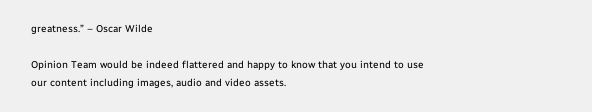greatness.” – Oscar Wilde

Opinion Team would be indeed flattered and happy to know that you intend to use our content including images, audio and video assets.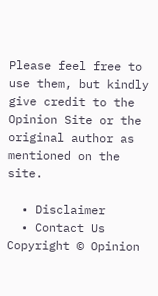Please feel free to use them, but kindly give credit to the Opinion Site or the original author as mentioned on the site.

  • Disclaimer
  • Contact Us
Copyright © Opinion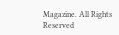Magazine. All Rights Reserved